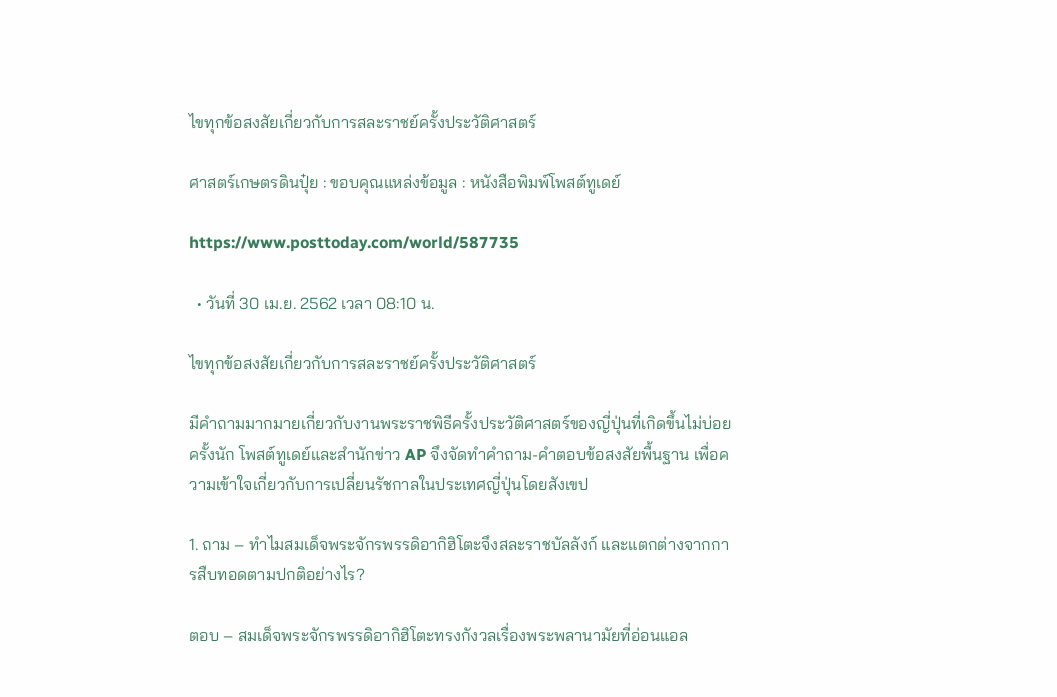ไขทุกข้อสงสัยเกี่ยวกับการสละราชย์ครั้งประวัติศาสตร์

ศาสตร์เกษตรดินปุ๋ย : ขอบคุณแหล่งข้อมูล : หนังสือพิมพ์โพสต์ทูเดย์

https://www.posttoday.com/world/587735

  • วันที่ 30 เม.ย. 2562 เวลา 08:10 น.

ไขทุกข้อสงสัยเกี่ยวกับการสละราชย์ครั้งประวัติศาสตร์

มีคำถามมากมายเกี่ยวกับงานพระราชพิธีครั้งประวัติศาสตร์ของญี่ปุ่นที่เกิดขึ้นไม่บ่อยครั้งนัก โพสต์ทูเดย์และสำนักข่าว AP จึงจัดทำคำถาม-คำตอบข้อสงสัยพื้นฐาน เพื่อความเข้าใจเกี่ยวกับการเปลี่ยนรัชกาลในประเทศญี่ปุ่นโดยสังเขป

1. ถาม – ทำไมสมเด็จพระจักรพรรดิอากิฮิโตะจึงสละราชบัลลังก์ และแตกต่างจากการสืบทอดตามปกติอย่างไร?

ตอบ – สมเด็จพระจักรพรรดิอากิฮิโตะทรงกังวลเรื่องพระพลานามัยที่อ่อนแอล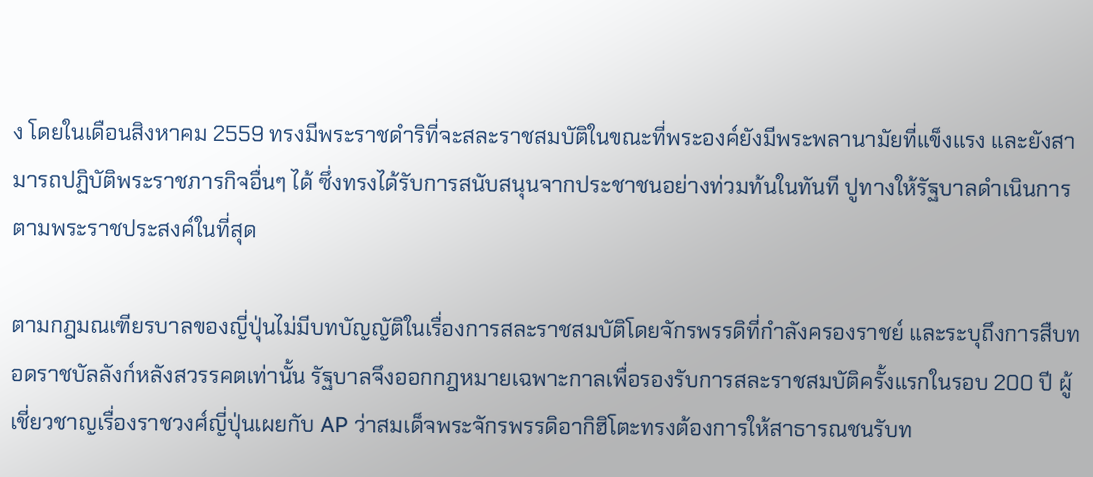ง โดยในเดือนสิงหาคม 2559 ทรงมีพระราชดำริที่จะสละราชสมบัติในขณะที่พระองค์ยังมีพระพลานามัยที่แข็งแรง และยังสามารถปฏิบัติพระราชภารกิจอื่นๆ ได้ ซึ่งทรงได้รับการสนับสนุนจากประชาชนอย่างท่วมท้นในทันที ปูทางให้รัฐบาลดำเนินการตามพระราชประสงค์ในที่สุด

ตามกฎมณเฑียรบาลของญี่ปุ่นไม่มีบทบัญญัติในเรื่องการสละราชสมบัติโดยจักรพรรดิที่กำลังครองราชย์ และระบุถึงการสืบทอดราชบัลลังก์หลังสวรรคตเท่านั้น รัฐบาลจึงออกกฎหมายเฉพาะกาลเพื่อรองรับการสละราชสมบัติครั้งแรกในรอบ 200 ปี ผู้เชี่ยวชาญเรื่องราชวงศ์ญี่ปุ่นเผยกับ AP ว่าสมเด็จพระจักรพรรดิอากิฮิโตะทรงต้องการให้สาธารณชนรับท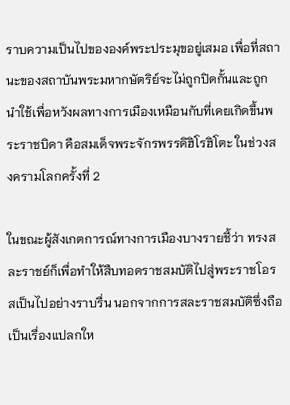ราบความเป็นไปขององค์พระประมุขอยู่เสมอ เพื่อที่สถานะของสถาบันพระมหากษัตริย์จะไม่ถูกปิดกั้นและถูกนำใช้เพื่อหวังผลทางการเมืองเหมือนกับที่เคยเกิดขึ้นพระราชบิดา คือสมเด็จพระจักรพรรดิฮิโรฮิโตะ ในช่วงสงครามโลกครั้งที่ 2

ในขณะผู้สังเกตการณ์ทางการเมืองบางรายชี้ว่า ทรงสละราชย์ก็เพื่อทำให้สืบทอดราชสมบัติไปสู่พระราชโอรสเป็นไปอย่างราบรื่น นอกจากการสละราชสมบัติซึ่งถือเป็นเรื่องแปลกให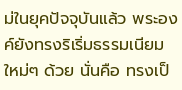ม่ในยุคปัจจุบันแล้ว พระองค์ยังทรงริเริ่มธรรมเนียมใหม่ๆ ด้วย นั่นคือ ทรงเป็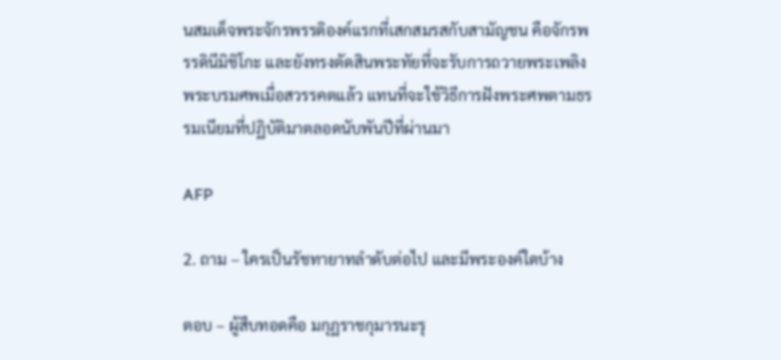นสมเด็จพระจักรพรรดิองค์แรกที่เสกสมรสกับสามัญชน คือจักรพรรดินีมิชิโกะ และยังทรงตัดสินพระทัยที่จะรับการถวายพระเพลิงพระบรมศพเมื่อสวรรคตแล้ว แทนที่จะใช้วิธีการฝังพระศพตามธรรมเนียมที่ปฏิบัติมาตลอดนับพันปีที่ผ่านมา

AFP

2. ถาม – ใครเป็นรัชทายาทลำดับต่อไป และมีพระองค์ใดบ้าง

ตอบ – ผู้สืบทอดคือ มกุฏราชกุมารนะรุ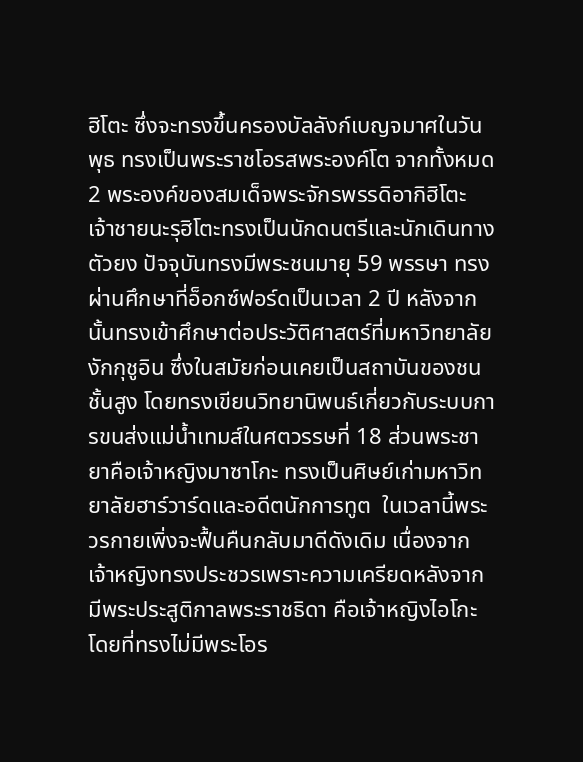ฮิโตะ ซึ่งจะทรงขึ้นครองบัลลังก์เบญจมาศในวันพุธ ทรงเป็นพระราชโอรสพระองค์โต จากทั้งหมด 2 พระองค์ของสมเด็จพระจักรพรรดิอากิฮิโตะ เจ้าชายนะรุฮิโตะทรงเป็นนักดนตรีและนักเดินทางตัวยง ปัจจุบันทรงมีพระชนมายุ 59 พรรษา ทรงผ่านศึกษาที่อ็อกซ์ฟอร์ดเป็นเวลา 2 ปี หลังจากนั้นทรงเข้าศึกษาต่อประวัติศาสตร์ที่มหาวิทยาลัยงักกุชูอิน ซึ่งในสมัยก่อนเคยเป็นสถาบันของชนชั้นสูง โดยทรงเขียนวิทยานิพนธ์เกี่ยวกับระบบการขนส่งแม่น้ำเทมส์ในศตวรรษที่ 18 ส่วนพระชายาคือเจ้าหญิงมาซาโกะ ทรงเป็นศิษย์เก่ามหาวิทยาลัยฮาร์วาร์ดและอดีตนักการทูต  ในเวลานี้พระวรกายเพิ่งจะฟื้นคืนกลับมาดีดังเดิม เนื่องจากเจ้าหญิงทรงประชวรเพราะความเครียดหลังจากมีพระประสูติกาลพระราชธิดา คือเจ้าหญิงไอโกะ โดยที่ทรงไม่มีพระโอร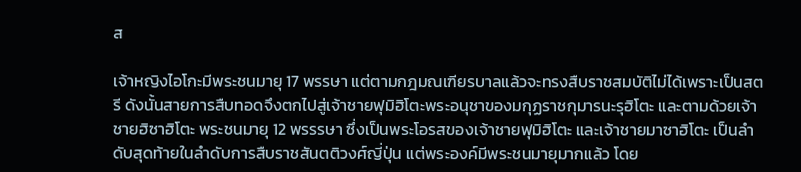ส

เจ้าหญิงไอโกะมีพระชนมายุ 17 พรรษา แต่ตามกฎมณเฑียรบาลแล้วจะทรงสืบราชสมบัติไม่ได้เพราะเป็นสตรี ดังนั้นสายการสืบทอดจึงตกไปสู่เจ้าชายฟุมิฮิโตะพระอนุชาของมกุฏราชกุมารนะรุฮิโตะ และตามด้วยเจ้าชายฮิซาฮิโตะ พระชนมายุ 12 พรรรษา ซึ่งเป็นพระโอรสของเจ้าชายฟุมิฮิโตะ และเจ้าชายมาซาฮิโตะ เป็นลำดับสุดท้ายในลำดับการสืบราชสันตติวงศ์ญี่ปุ่น แต่พระองค์มีพระชนมายุมากแล้ว โดย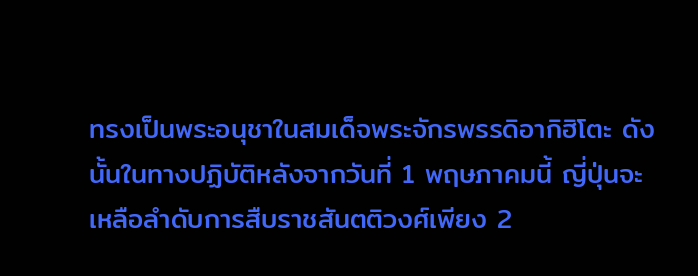ทรงเป็นพระอนุชาในสมเด็จพระจักรพรรดิอากิฮิโตะ ดังนั้นในทางปฏิบัติหลังจากวันที่ 1 พฤษภาคมนี้ ญี่ปุ่นจะเหลือลำดับการสืบราชสันตติวงศ์เพียง 2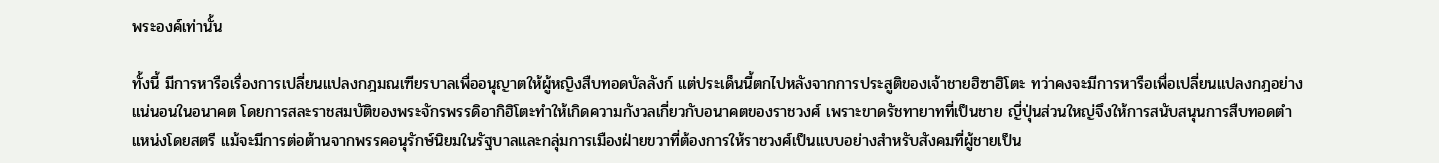พระองค์เท่านั้น

ทั้งนี้ มีการหารือเรื่องการเปลี่ยนแปลงกฎมณเฑียรบาลเพื่ออนุญาตให้ผู้หญิงสืบทอดบัลลังก์ แต่ประเด็นนี้ตกไปหลังจากการประสูติของเจ้าชายฮิซาฮิโตะ ทว่าคงจะมีการหารือเพื่อเปลี่ยนแปลงกฎอย่างแน่นอนในอนาคต โดยการสละราชสมบัติของพระจักรพรรดิอากิฮิโตะทำให้เกิดความกังวลเกี่ยวกับอนาคตของราชวงศ์ เพราะขาดรัชทายาทที่เป็นชาย ญี่ปุ่นส่วนใหญ่จึงให้การสนับสนุนการสืบทอดตำแหน่งโดยสตรี แม้จะมีการต่อต้านจากพรรคอนุรักษ์นิยมในรัฐบาลและกลุ่มการเมืองฝ่ายขวาที่ต้องการให้ราชวงศ์เป็นแบบอย่างสำหรับสังคมที่ผู้ชายเป็น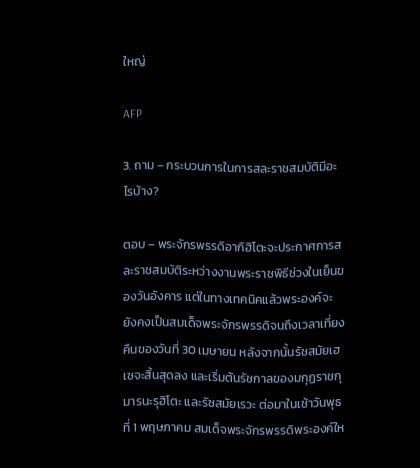ใหญ่

AFP

3. ถาม – กระบวนการในการสละราชสมบัติมีอะไรบ้าง?

ตอบ – พระจักรพรรดิอากิฮิโตะจะประกาศการสละราชสมบัติระหว่างงานพระราชพิธีช่วงในเย็นของวันอังคาร แต่ในทางเทคนิคแล้วพระองค์จะยังคงเป็นสมเด็จพระจักรพรรดิจนถึงเวลาเที่ยงคืนของวันที่ 30 เมษายน หลังจากนั้นรัชสมัยเฮเซจะสิ้นสุดลง และเริ่มต้นรัชกาลของมกุฏราชกุมารนะรุฮิโตะ และรัชสมัยเรวะ ต่อมาในเช้าวันพุธที่ 1 พฤษภาคม สมเด็จพระจักรพรรดิพระองค์ให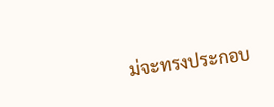ม่จะทรงประกอบ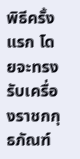พิธีครั้งแรก โดยจะทรงรับเครื่องราชกกุธภัณฑ์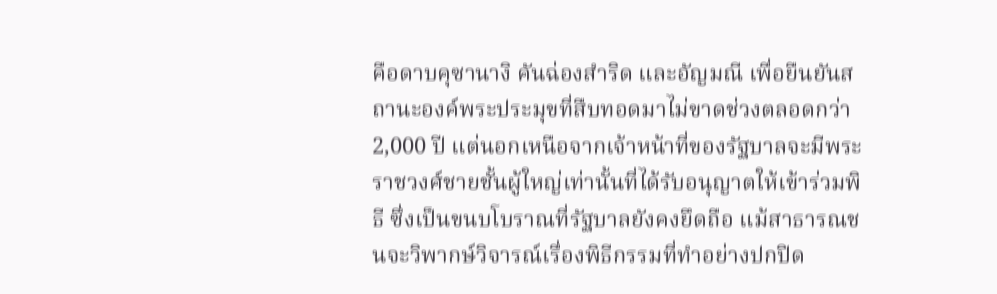คือดาบคุซานางิ คันฉ่องสำริด และอัญมณี เพื่อยืนยันสถานะองค์พระประมุขที่สืบทอดมาไม่ขาดช่วงตลอดกว่า 2,000 ปี แต่นอกเหนือจากเจ้าหน้าที่ของรัฐบาลจะมีพระราชวงศ์ชายชั้นผู้ใหญ่เท่านั้นที่ได้รับอนุญาตให้เข้าร่วมพิธี ซึ่งเป็นขนบโบราณที่รัฐบาลยังคงยึดถือ แม้สาธารณชนจะวิพากษ์วิจารณ์เรื่องพิธีกรรมที่ทำอย่างปกปิด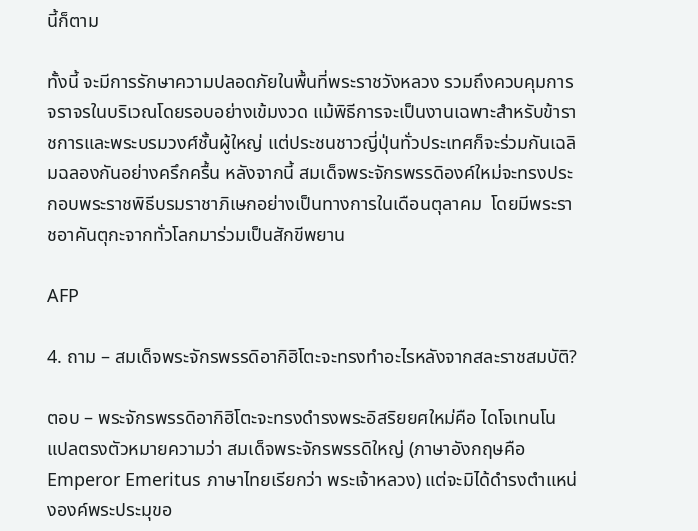นี้ก็ตาม

ทั้งนี้ จะมีการรักษาความปลอดภัยในพื้นที่พระราชวังหลวง รวมถึงควบคุมการจราจรในบริเวณโดยรอบอย่างเข้มงวด แม้พิธีการจะเป็นงานเฉพาะสำหรับข้าราชการและพระบรมวงศ์ชั้นผู้ใหญ่ แต่ประชนชาวญี่ปุ่นทั่วประเทศก็จะร่วมกันเฉลิมฉลองกันอย่างครึกครื้น หลังจากนี้ สมเด็จพระจักรพรรดิองค์ใหม่จะทรงประกอบพระราชพิธีบรมราชาภิเษกอย่างเป็นทางการในเดือนตุลาคม  โดยมีพระราชอาคันตุกะจากทั่วโลกมาร่วมเป็นสักขีพยาน

AFP

4. ถาม – สมเด็จพระจักรพรรดิอากิฮิโตะจะทรงทำอะไรหลังจากสละราชสมบัติ?

ตอบ – พระจักรพรรดิอากิฮิโตะจะทรงดำรงพระอิสริยยศใหม่คือ ไดโจเทนโน แปลตรงตัวหมายความว่า สมเด็จพระจักรพรรดิใหญ่ (ภาษาอังกฤษคือ Emperor Emeritus ภาษาไทยเรียกว่า พระเจ้าหลวง) แต่จะมิได้ดำรงตำแหน่งองค์พระประมุขอ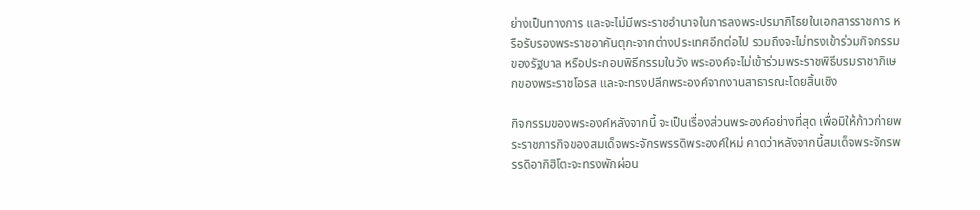ย่างเป็นทางการ และจะไม่มีพระราชอำนาจในการลงพระปรมาภิไธยในเอกสารราชการ หรือรับรองพระราชอาคันตุกะจากต่างประเทศอีกต่อไป รวมถึงจะไม่ทรงเข้าร่วมกิจกรรมของรัฐบาล หรือประกอบพิธีกรรมในวัง พระองค์จะไม่เข้าร่วมพระราชพิธีบรมราชาภิเษกของพระราชโอรส และจะทรงปลีกพระองค์จากงานสาธารณะโดยสิ้นเชิง

กิจกรรมของพระองค์หลังจากนี้ จะเป็นเรื่องส่วนพระองค์อย่างที่สุด เพื่อมิให้ก้าวก่ายพระราชภารกิจของสมเด็จพระจักรพรรดิพระองค์ใหม่ คาดว่าหลังจากนี้สมเด็จพระจักรพรรดิอากิฮิโตะจะทรงพักผ่อน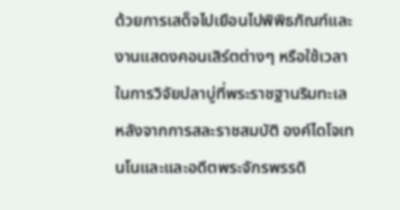ด้วยการเสด็จไปเยือนไปพิพิธภัณฑ์และงานแสดงคอนเสิร์ตต่างๆ หรือใช้เวลาในการวิจัยปลาบู่ที่พระราชฐานริมทะเล หลังจากการสละราชสมบัติ องค์ไดโจเทนโนและและอดีตพระจักรพรรดิ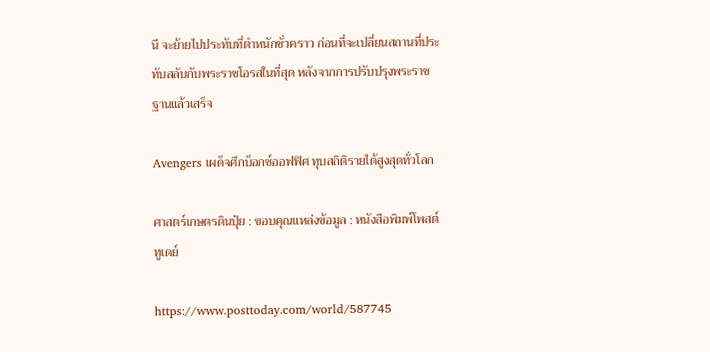นี จะย้ายไปประทับที่ตำหนักชั่วคราว ก่อนที่จะเปลี่ยนสถานที่ประทับสลับกับพระราชโอรสในที่สุด หลังจากการปรับปรุงพระราชฐานแล้วเสร็จ

Avengers เผด็จศึกบ็อกซ์ออฟฟิศ ทุบสถิติรายได้สูงสุดทั่วโลก

ศาสตร์เกษตรดินปุ๋ย : ขอบคุณแหล่งข้อมูล : หนังสือพิมพ์โพสต์ทูเดย์

https://www.posttoday.com/world/587745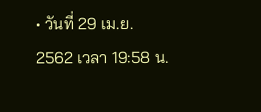• วันที่ 29 เม.ย. 2562 เวลา 19:58 น.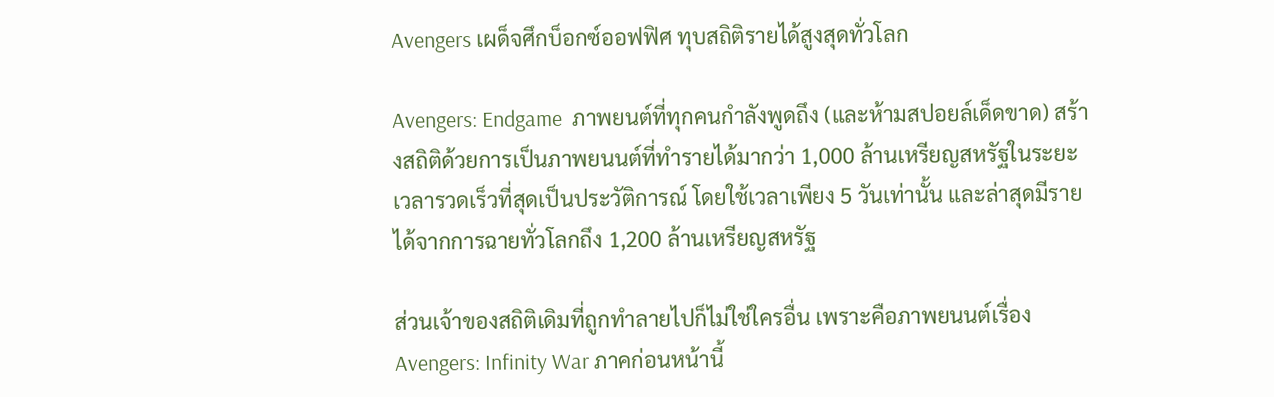Avengers เผด็จศึกบ็อกซ์ออฟฟิศ ทุบสถิติรายได้สูงสุดทั่วโลก

Avengers: Endgame  ภาพยนต์ที่ทุกคนกำลังพูดถึง (และห้ามสปอยล์เด็ดขาด) สร้างสถิติด้วยการเป็นภาพยนนต์ที่ทำรายได้มากว่า 1,000 ล้านเหรียญสหรัฐในระยะเวลารวดเร็วที่สุดเป็นประวัติการณ์ โดยใช้เวลาเพียง 5 วันเท่านั้น และล่าสุดมีรายได้จากการฉายทั่วโลกถึง 1,200 ล้านเหรียญสหรัฐ

ส่วนเจ้าของสถิติเดิมที่ถูกทำลายไปก็ไม่ใช่ใครอื่น เพราะคือภาพยนนต์เรื่อง Avengers: Infinity War ภาคก่อนหน้านี้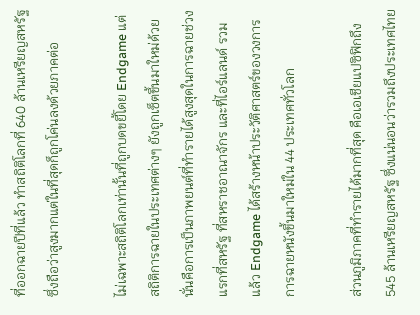ที่ออกฉายปีที่แล้ว ทำสถิติโลกที่ 640 ล้านเหรียญสหรัฐ ซึ่งถือว่าสูงมากแต่ในที่สุดก็ถูกโค่นลงด้วยภาคต่อ

ไม่เฉพาะสถิติโลกเท่านั้นที่ถูกบดขยี้โดย Endgame แต่สถิติการฉายในประเทศต่างๆ ยังถูกเซ็ตขึ้นมาใหม่ด้วย นั่นคือการเป็นภาพยนต์ที่ทำรายได้สูงสุดในการฉายช่วงแรกที่สหรัฐ ที่สหราชอาณาจักร และที่ไอร์แลนด์ รวมแล้ว Endgame ได้สร้างหน้าประวัติศาสตร์ของวงการการฉายหนังขึ้นมาใหม่ใน 44 ประเทศทั่วโลก

ส่วนภูมิภาคที่ทำรายได้มากที่สุด คือเอเชียแปซิฟิกถึง 545 ล้านเหรียญสหรัฐ ซึ่งแน่นอนว่ารวมถึงประเทศไทย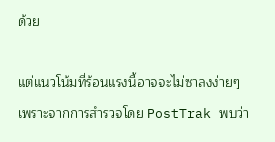ด้วย

แต่แนวโน้มที่ร้อนแรงนี้อาจจะไม่ซาลงง่ายๆ เพราะจากการสำรวจโดย PostTrak พบว่า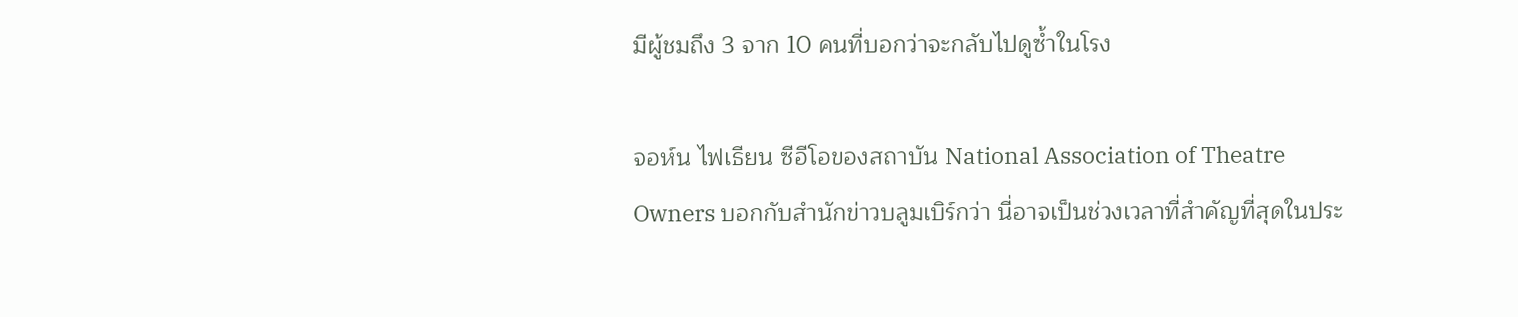มีผู้ชมถึง 3 จาก 10 คนที่บอกว่าจะกลับไปดูซ้ำในโรง

จอห์น ไฟเธียน ซีอีโอของสถาบัน National Association of Theatre Owners บอกกับสำนักข่าวบลูมเบิร์กว่า นี่อาจเป็นช่วงเวลาที่สำคัญที่สุดในประ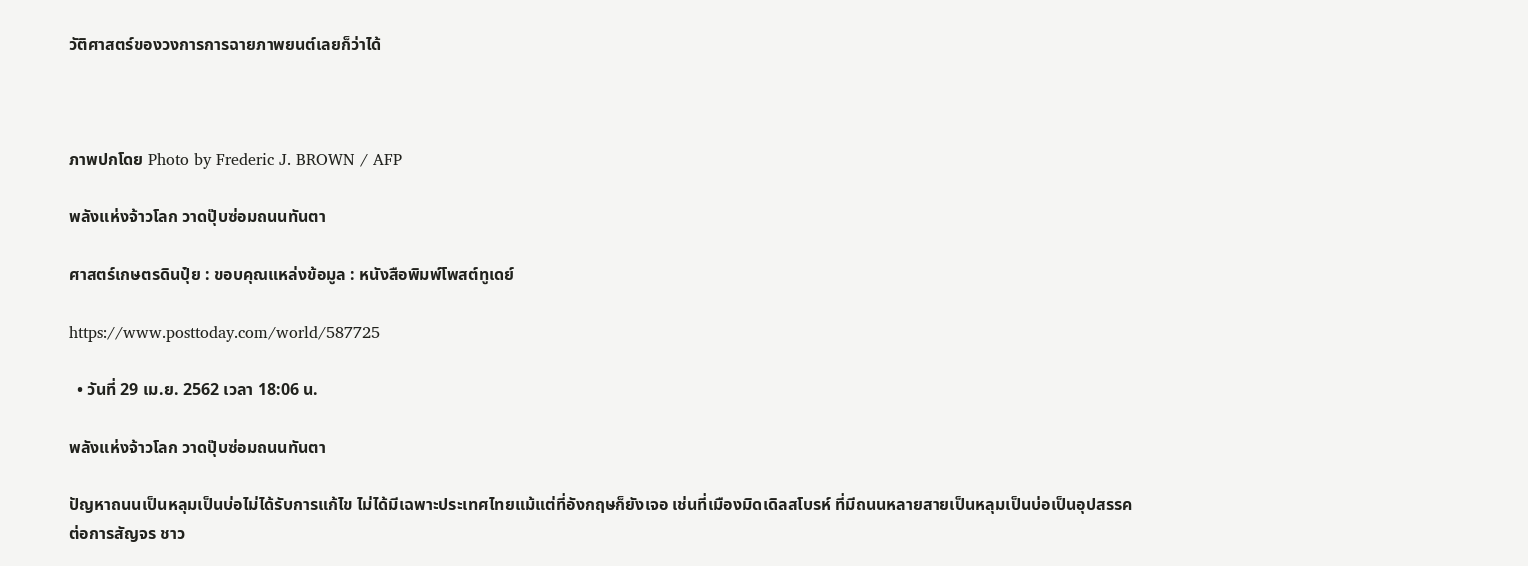วัติศาสตร์ของวงการการฉายภาพยนต์เลยก็ว่าได้



ภาพปกโดย Photo by Frederic J. BROWN / AFP

พลังแห่งจ้าวโลก วาดปุ๊บซ่อมถนนทันตา

ศาสตร์เกษตรดินปุ๋ย : ขอบคุณแหล่งข้อมูล : หนังสือพิมพ์โพสต์ทูเดย์

https://www.posttoday.com/world/587725

  • วันที่ 29 เม.ย. 2562 เวลา 18:06 น.

พลังแห่งจ้าวโลก วาดปุ๊บซ่อมถนนทันตา

ปัญหาถนนเป็นหลุมเป็นบ่อไม่ได้รับการแก้ไข ไม่ได้มีเฉพาะประเทศไทยแม้แต่ที่อังกฤษก็ยังเจอ เช่นที่เมืองมิดเดิลสโบรห์ ที่มีถนนหลายสายเป็นหลุมเป็นบ่อเป็นอุปสรรคต่อการสัญจร ชาว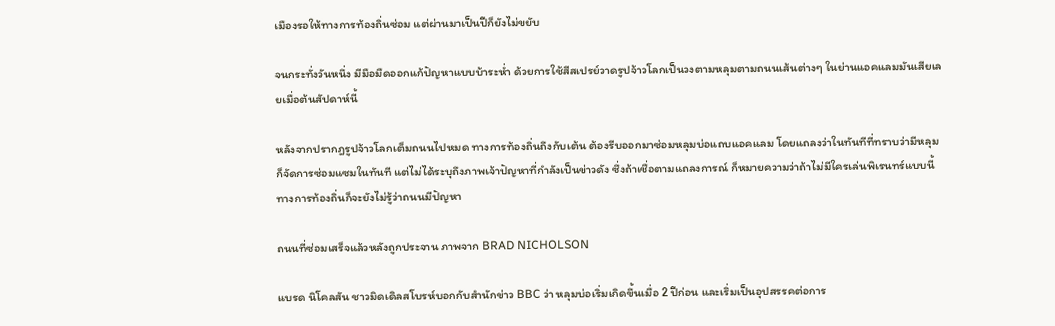เมืองรอให้ทางการท้องถิ่นซ่อม แต่ผ่านมาเป็นปีก็ยังไม่ขยับ

จนกระทั่งวันหนึ่ง มีมือมืดออกแก้ปัญหาแบบบ้าระห่ำ ด้วยการใช้สีสเปรย์วาดรูปจ้าวโลกเป็นวงตามหลุมตามถนนเส้นต่างๆ ในย่านแอคแลมมันเสียเลยเมื่อต้นสัปดาห์นี้

หลังจากปรากฎรูปจ้าวโลกเต็มถนนไปหมด ทางการท้องถิ่นถึงกับเต้น ต้องรีบออกมาซ่อมหลุมบ่อแถบแอคแลม โดยแถลงว่าในทันทีที่ทราบว่ามีหลุมก็จัดการซ่อมแซมในทันที แต่ไม่ได้ระบุถึงภาพเจ้าปัญหาที่กำลังเป็นข่าวดัง ซึ่งถ้าเชื่อตามแถลงการณ์ ก็หมายความว่าถ้าไม่มีใครเล่นพิเรนทร์แบบนี้ ทางการท้องถิ่นก็จะยังไม่รู้ว่าถนนมีปัญหา

ถนนที่ซ่อมเสร็จแล้วหลังถูกประจาน ภาพจาก BRAD NICHOLSON

แบรด นิโคลสัน ชาวมิดเดิลสโบรห์บอกกับสำนักข่าว BBC ว่า หลุมบ่อเริ่มเกิดขึ้นเมื่อ 2 ปีก่อน และเริ่มเป็นอุปสรรคต่อการ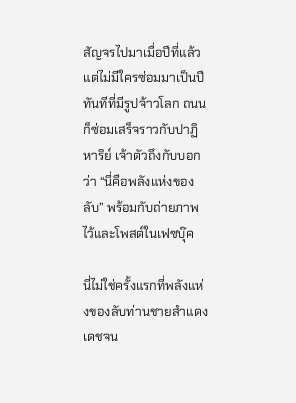สัญจรไปมาเมื่อปีที่แล้ว แต่ไม่มีใครซ่อมมาเป็นปี ทันทีที่มีรูปจ้าวโลก ถนนก็ซ่อมเสร็จราวกับปาฏิหาริย์ เจ้าตัวถึงกับบอกว่า “นี่คือพลังแห่งของลับ” พร้อมกับถ่ายภาพไว้และโพสต์ในเฟซบุ๊ค

นี่ไม่ใช่ครั้งแรกที่พลังแห่งของลับท่านชายสำแดงเดชจน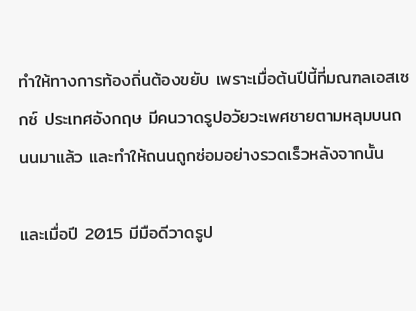ทำให้ทางการท้องถิ่นต้องขยับ เพราะเมื่อต้นปีนี้ที่มณฑลเอสเซกซ์ ประเทศอังกฤษ มีคนวาดรูปอวัยวะเพศชายตามหลุมบนถนนมาแล้ว และทำให้ถนนถูกซ่อมอย่างรวดเร็วหลังจากนั้น

และเมื่อปี 2015 มีมือดีวาดรูป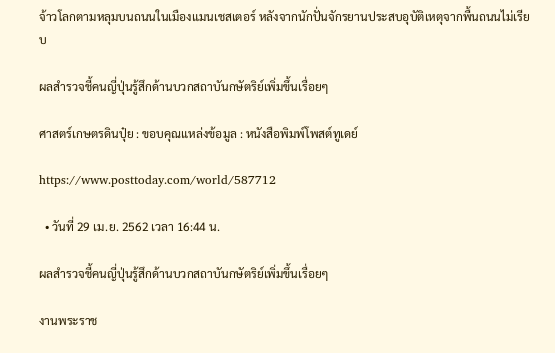จ้าวโลกตามหลุมบนถนนในเมืองแมนเชสเตอร์ หลังจากนักปั่นจักรยานประสบอุบัติเหตุจากพื้นถนนไม่เรียบ

ผลสำรวจชี้คนญี่ปุ่นรู้สึกด้านบวกสถาบันกษัตริย์เพิ่มขึ้นเรื่อยๆ

ศาสตร์เกษตรดินปุ๋ย : ขอบคุณแหล่งข้อมูล : หนังสือพิมพ์โพสต์ทูเดย์

https://www.posttoday.com/world/587712

  • วันที่ 29 เม.ย. 2562 เวลา 16:44 น.

ผลสำรวจชี้คนญี่ปุ่นรู้สึกด้านบวกสถาบันกษัตริย์เพิ่มขึ้นเรื่อยๆ

งานพระราช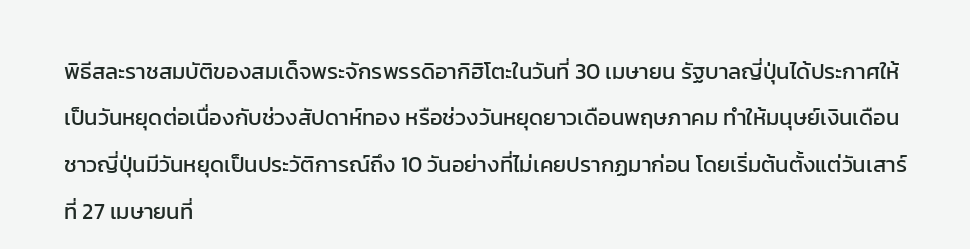พิธีสละราชสมบัติของสมเด็จพระจักรพรรดิอากิฮิโตะในวันที่ 30 เมษายน รัฐบาลญี่ปุ่นได้ประกาศให้เป็นวันหยุดต่อเนื่องกับช่วงสัปดาห์ทอง หรือช่วงวันหยุดยาวเดือนพฤษภาคม ทำให้มนุษย์เงินเดือนชาวญี่ปุ่นมีวันหยุดเป็นประวัติการณ์ถึง 10 วันอย่างที่ไม่เคยปรากฏมาก่อน โดยเริ่มต้นตั้งแต่วันเสาร์ที่ 27 เมษายนที่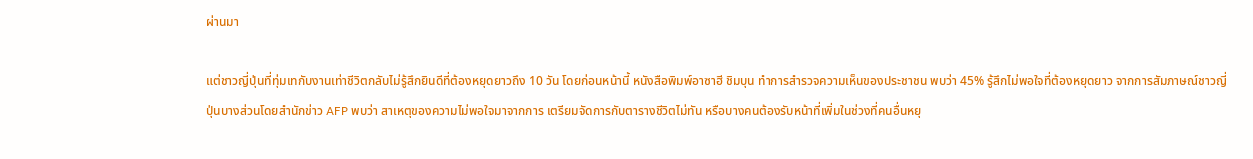ผ่านมา

แต่ชาวญี่ปุ่นที่ทุ่มเทกับงานเท่าชีวิตกลับไม่รู้สึกยินดีที่ต้องหยุดยาวถึง 10 วัน โดยก่อนหน้านี้ หนังสือพิมพ์อาซาฮี ชิมบุน ทำการสำรวจความเห็นของประชาชน พบว่า 45% รู้สึกไม่พอใจที่ต้องหยุดยาว จากการสัมภาษณ์ชาวญี่ปุ่นบางส่วนโดยสำนักข่าว AFP พบว่า สาเหตุของความไม่พอใจมาจากการ เตรียมจัดการกับตารางชีวิตไม่ทัน หรือบางคนต้องรับหน้าที่เพิ่มในช่วงที่คนอื่นหยุ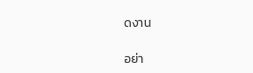ดงาน

อย่า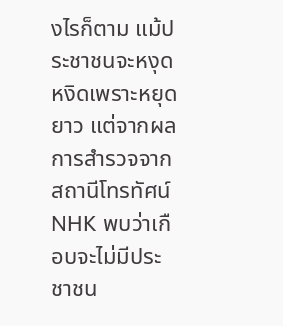งไรก็ตาม แม้ประชาชนจะหงุดหงิดเพราะหยุดยาว แต่จากผลการสำรวจจากสถานีโทรทัศน์ NHK พบว่าเกือบจะไม่มีประชาชน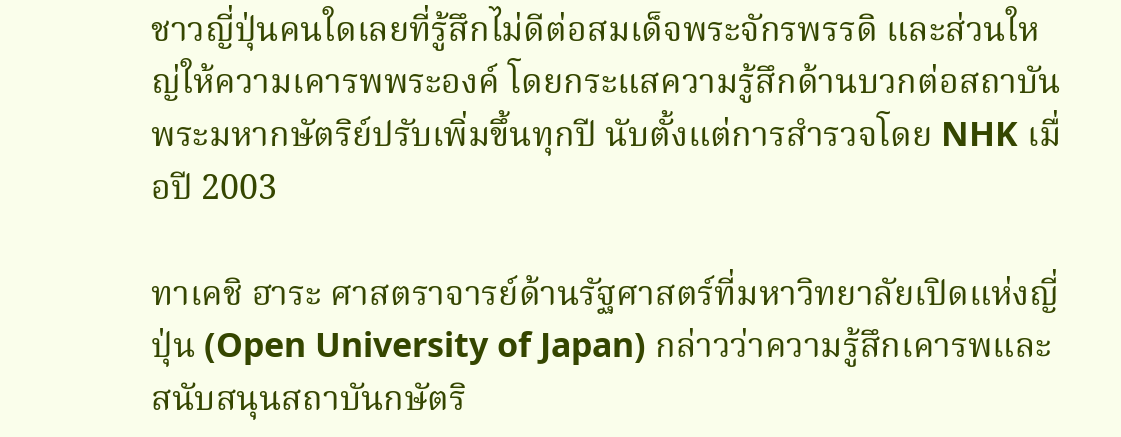ชาวญี่ปุ่นคนใดเลยที่รู้สึกไม่ดีต่อสมเด็จพระจักรพรรดิ และส่วนใหญ่ให้ความเคารพพระองค์ โดยกระแสความรู้สึกด้านบวกต่อสถาบันพระมหากษัตริย์ปรับเพิ่มขึ้นทุกปี นับตั้งแต่การสำรวจโดย NHK เมื่อปี 2003

ทาเคชิ ฮาระ ศาสตราจารย์ด้านรัฐศาสตร์ที่มหาวิทยาลัยเปิดแห่งญี่ปุ่น (Open University of Japan) กล่าวว่าความรู้สึกเคารพและสนับสนุนสถาบันกษัตริ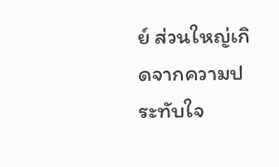ย์ ส่วนใหญ่เกิดจากความประทับใจ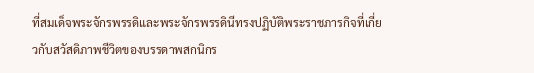ที่สมเด็จพระจักรพรรดิและพระจักรพรรดินีทรงปฏิบัติพระราชภารกิจที่เกี่ยวกับสวัสดิภาพชีวิตของบรรดาพสกนิกร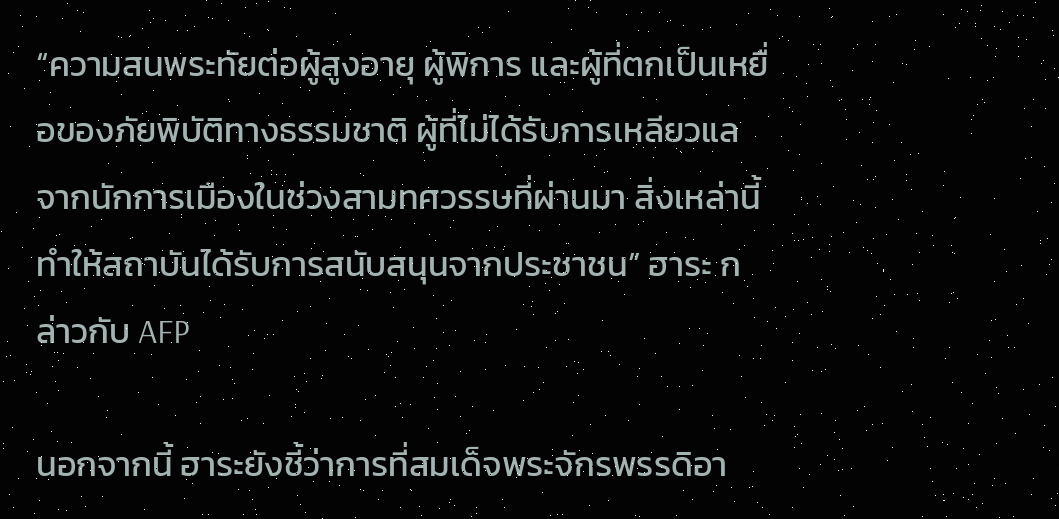“ความสนพระทัยต่อผู้สูงอายุ ผู้พิการ และผู้ที่ตกเป็นเหยื่อของภัยพิบัติทางธรรมชาติ ผู้ที่ไม่ได้รับการเหลียวแลจากนักการเมืองในช่วงสามทศวรรษที่ผ่านมา สิ่งเหล่านี้ทำให้สถาบันได้รับการสนับสนุนจากประชาชน” ฮาระ กล่าวกับ AFP

นอกจากนี้ ฮาระยังชี้ว่าการที่สมเด็จพระจักรพรรดิอา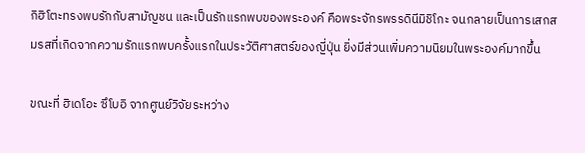กิฮิโตะทรงพบรักกับสามัญชน และเป็นรักแรกพบของพระองค์ คือพระจักรพรรดินีมิชิโกะ จนกลายเป็นการเสกสมรสที่เกิดจากความรักแรกพบครั้งแรกในประวัติศาสตร์ของญี่ปุ่น ยิ่งมีส่วนเพิ่มความนิยมในพระองค์มากขึ้น

ขณะที่ ฮิเดโอะ ซึโบอิ จากศูนย์วิจัยระหว่าง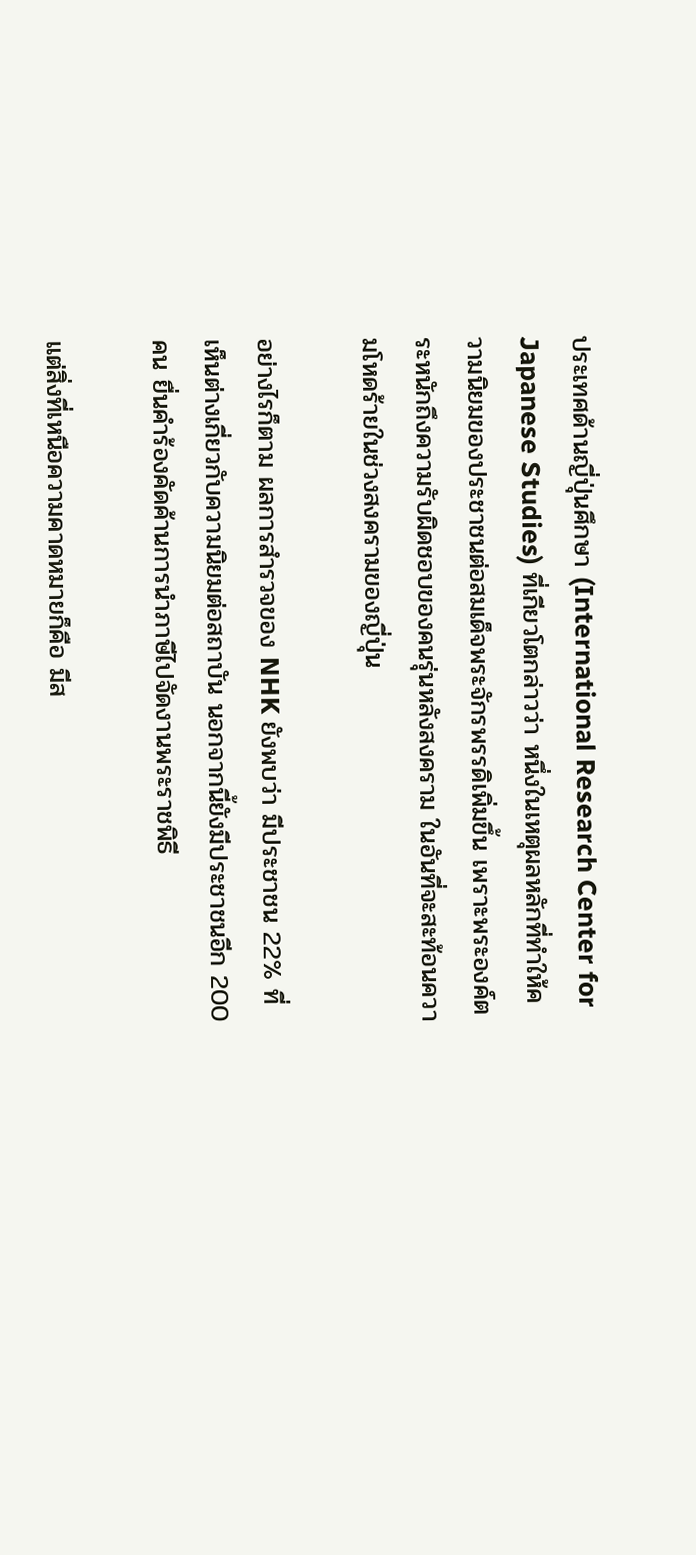ประเทศด้านญี่ปุ่นศึกษา (International Research Center for Japanese Studies) ที่เกียวโตกล่าวว่า หนึ่งในเหตุผลหลักที่ทำให้ความนิยมของประชาชนต่อสมเด็จพระจักรพรรดิเพิ่มขึ้น เพราะพระองค์ตระหนักถึงความรับผิดชอบของคนรุ่นหลังสงคราม ในอันที่จะสะท้อนความโหดร้ายในช่วงสงครามของญี่ปุ่น

อย่างไรก็ตาม ผลการสำรวจของ NHK ยังพบว่า มีประชาชน 22% ที่เห็นต่างเกี่ยวกับความนิยมต่อสถาบัน นอกจากนี้ยังมีประชาชนอีก 200 คน ยื่นคำร้องคัดค้านการนำภาษีไปจัดงานพระราชพิธี

แต่สิ่งที่เหนือความคาดหมายก็คือ มีส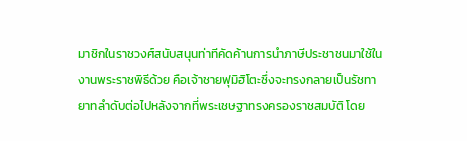มาชิกในราชวงศ์สนับสนุนท่าทีคัดค้านการนำภาษีประชาชนมาใช้ในงานพระราชพิธีด้วย คือเจ้าชายฟุมิฮิโตะซึ่งจะทรงกลายเป็นรัชทายาทลำดับต่อไปหลังจากที่พระเชษฐาทรงครองราชสมบัติ โดย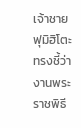เจ้าชายฟุมิฮิโตะทรงชี้ว่า งานพระราชพิธี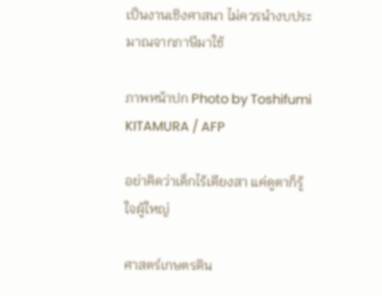เป็นงานเชิงศาสนา ไม่ควรนำงบประมาณจากภาษีมาใช้

ภาพหน้าปก Photo by Toshifumi KITAMURA / AFP

อย่าคิดว่าเด็กไร้เดียงสา แค่ดูตาก็รู้ใจผู้ใหญ่

ศาสตร์เกษตรดิน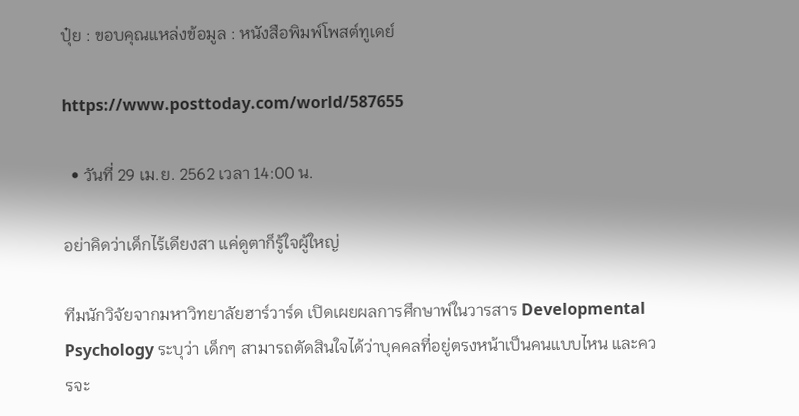ปุ๋ย : ขอบคุณแหล่งข้อมูล : หนังสือพิมพ์โพสต์ทูเดย์

https://www.posttoday.com/world/587655

  • วันที่ 29 เม.ย. 2562 เวลา 14:00 น.

อย่าคิดว่าเด็กไร้เดียงสา แค่ดูตาก็รู้ใจผู้ใหญ่

ทีมนักวิจัยจากมหาวิทยาลัยฮาร์วาร์ด เปิดเผยผลการศึกษาพ์ในวารสาร Developmental Psychology ระบุว่า เด็กๆ สามารถตัดสินใจได้ว่าบุคคลที่อยู่ตรงหน้าเป็นคนแบบไหน และควรจะ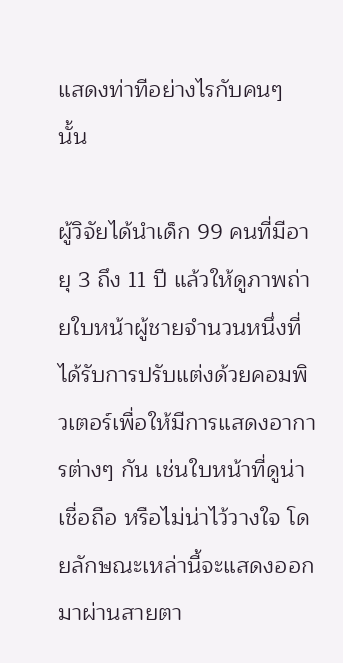แสดงท่าทีอย่างไรกับคนๆ นั้น

ผู้วิจัยได้นำเด็ก 99 คนที่มีอายุ 3 ถึง 11 ปี แล้วให้ดูภาพถ่ายใบหน้าผู้ชายจำนวนหนึ่งที่ได้รับการปรับแต่งด้วยคอมพิวเตอร์เพื่อให้มีการแสดงอาการต่างๆ กัน เช่นใบหน้าที่ดูน่าเชื่อถือ หรือไม่น่าไว้วางใจ โดยลักษณะเหล่านี้จะแสดงออกมาผ่านสายตา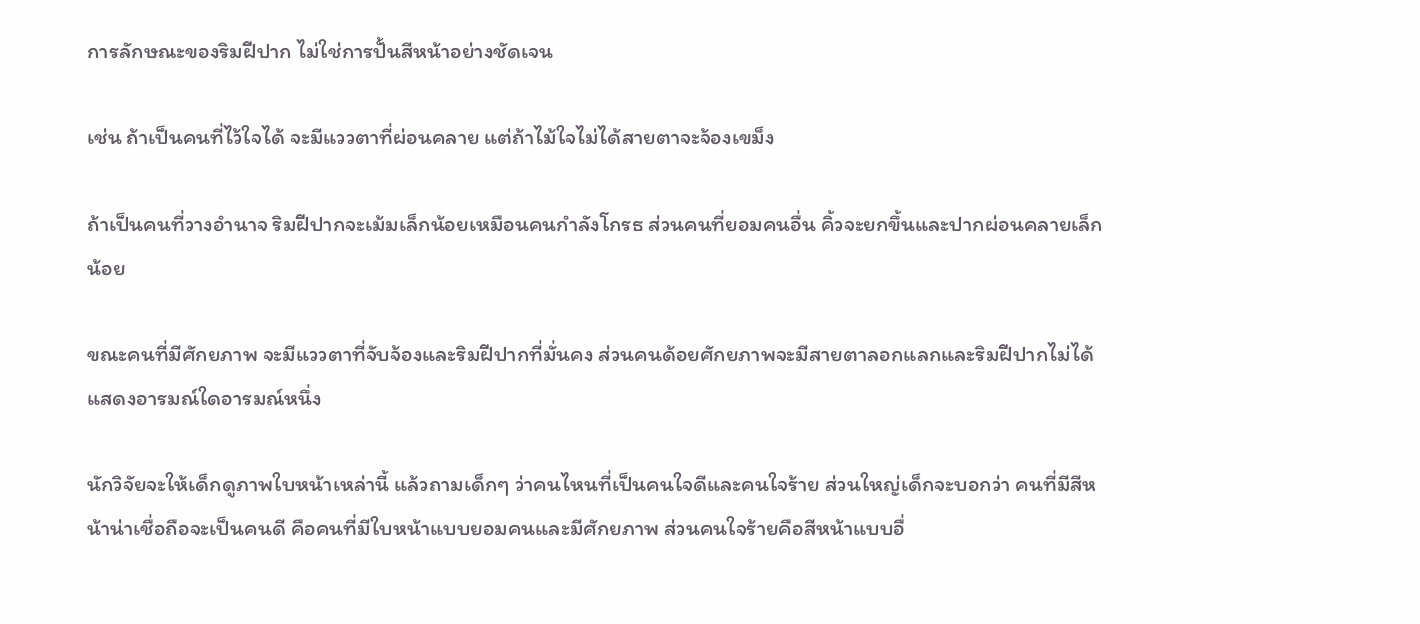การลักษณะของริมฝีปาก ไม่ใช่การปั้นสีหน้าอย่างชัดเจน

เช่น ถ้าเป็นคนที่ไว้ใจได้ จะมีแววตาที่ผ่อนคลาย แต่ถ้าไม้ใจไม่ได้สายตาจะจ้องเขม็ง

ถ้าเป็นคนที่วางอำนาจ ริมฝีปากจะเม้มเล็กน้อยเหมือนคนกำลังโกรธ ส่วนคนที่ยอมคนอื่น คิ้วจะยกขึ้นและปากผ่อนคลายเล็กน้อย

ขณะคนที่มีศักยภาพ จะมีแววตาที่จับจ้องและริมฝีปากที่มั่นคง ส่วนคนด้อยศักยภาพจะมีสายตาลอกแลกและริมฝีปากไม่ได้แสดงอารมณ์ใดอารมณ์หนึ่ง

นักวิจัยจะให้เด็กดูภาพใบหน้าเหล่านี้ แล้วถามเด็กๆ ว่าคนไหนที่เป็นคนใจดีและคนใจร้าย ส่วนใหญ่เด็กจะบอกว่า คนที่มีสีหน้าน่าเชื่อถือจะเป็นคนดี คือคนที่มีใบหน้าแบบยอมคนและมีศักยภาพ ส่วนคนใจร้ายคือสีหน้าแบบอื่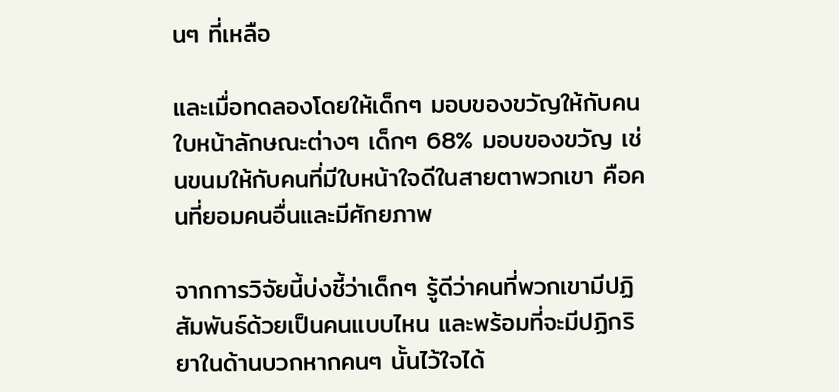นๆ ที่เหลือ

และเมื่อทดลองโดยให้เด็กๆ มอบของขวัญให้กับคนใบหน้าลักษณะต่างๆ เด็กๆ 68% มอบของขวัญ เช่นขนมให้กับคนที่มีใบหน้าใจดีในสายตาพวกเขา คือคนที่ยอมคนอื่นและมีศักยภาพ

จากการวิจัยนี้บ่งชี้ว่าเด็กๆ รู้ดีว่าคนที่พวกเขามีปฏิสัมพันธ์ด้วยเป็นคนแบบไหน และพร้อมที่จะมีปฏิกริยาในด้านบวกหากคนๆ นั้นไว้ใจได้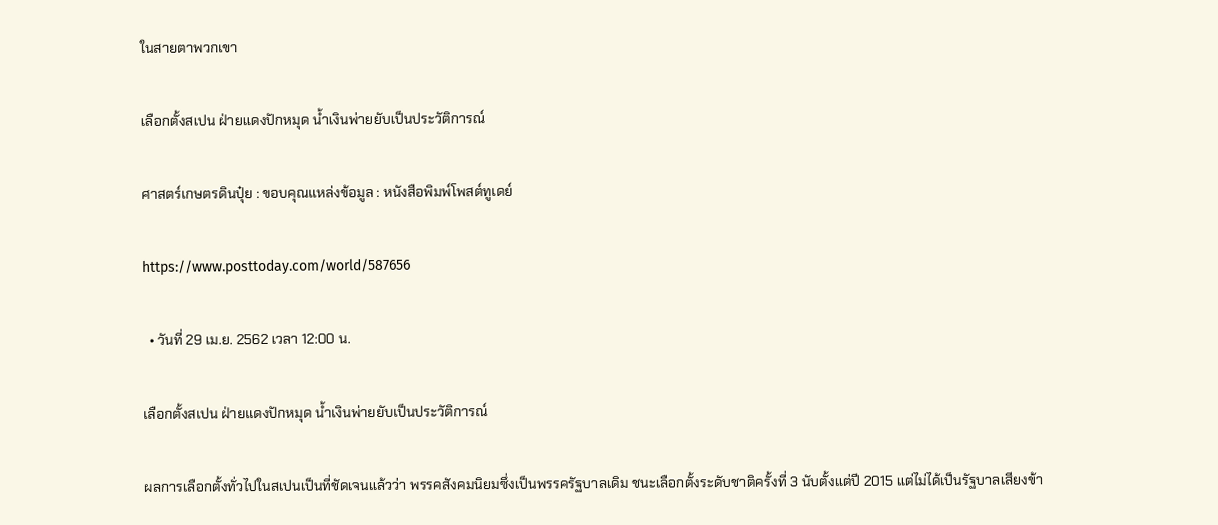ในสายตาพวกเขา

เลือกตั้งสเปน ฝ่ายแดงปักหมุด น้ำเงินพ่ายยับเป็นประวัติการณ์

ศาสตร์เกษตรดินปุ๋ย : ขอบคุณแหล่งข้อมูล : หนังสือพิมพ์โพสต์ทูเดย์

https://www.posttoday.com/world/587656

  • วันที่ 29 เม.ย. 2562 เวลา 12:00 น.

เลือกตั้งสเปน ฝ่ายแดงปักหมุด น้ำเงินพ่ายยับเป็นประวัติการณ์

ผลการเลือกตั้งทั่วไปในสเปนเป็นที่ชัดเจนแล้วว่า พรรคสังคมนิยมซึ่งเป็นพรรครัฐบาลเดิม ชนะเลือกตั้งระดับชาติครั้งที่ 3 นับตั้งแต่ปี 2015 แต่ไม่ได้เป็นรัฐบาลเสียงข้า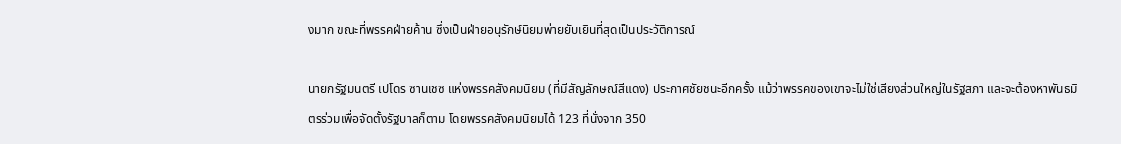งมาก ขณะที่พรรคฝ่ายค้าน ซึ่งเป็นฝ่ายอนุรักษ์นิยมพ่ายยับเยินที่สุดเป็นประวัติการณ์

นายกรัฐมนตรี เปโดร ซานเชซ แห่งพรรคสังคมนิยม (ที่มีสัญลักษณ์สีแดง) ประกาศชัยชนะอีกครั้ง แม้ว่าพรรคของเขาจะไม่ใช่เสียงส่วนใหญ่ในรัฐสภา และจะต้องหาพันธมิตรร่วมเพื่อจัดตั้งรัฐบาลก็ตาม โดยพรรคสังคมนิยมได้ 123 ที่นั่งจาก 350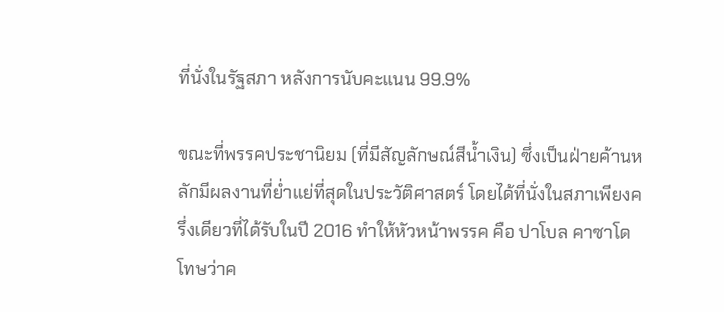ที่นั่งในรัฐสภา หลังการนับคะแนน 99.9%

ขณะที่พรรคประชานิยม (ที่มีสัญลักษณ์สีน้ำเงิน) ซึ่งเป็นฝ่ายค้านหลักมีผลงานที่ย่ำแย่ที่สุดในประวัติศาสตร์ โดยได้ที่นั่งในสภาเพียงครึ่งเดียวที่ได้รับในปี 2016 ทำให้หัวหน้าพรรค คือ ปาโบล คาซาโด โทษว่าค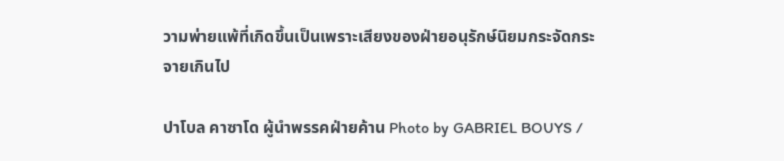วามพ่ายแพ้ที่เกิดขึ้นเป็นเพราะเสียงของฝ่ายอนุรักษ์นิยมกระจัดกระจายเกินไป

ปาโบล คาซาโด ผู้นำพรรคฝ่ายค้าน Photo by GABRIEL BOUYS /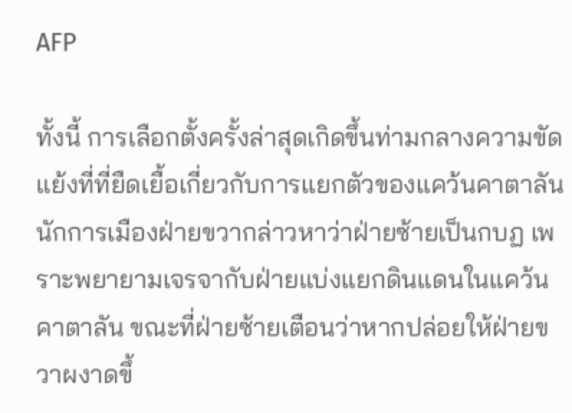AFP

ทั้งนี้ การเลือกตั้งครั้งล่าสุดเกิดขึ้นท่ามกลางความขัดแย้งที่ที่ยืดเยื้อเกี่ยวกับการแยกตัวของแคว้นคาตาลัน นักการเมืองฝ่ายขวากล่าวหาว่าฝ่ายซ้ายเป็นกบฏ เพราะพยายามเจรจากับฝ่ายแบ่งแยกดินแดนในแคว้นคาตาลัน ขณะที่ฝ่ายซ้ายเตือนว่าหากปล่อยให้ฝ่ายขวาผงาดขึ้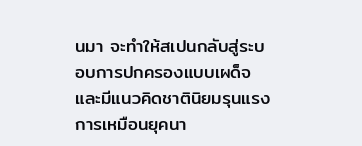นมา จะทำให้สเปนกลับสู่ระบอบการปกครองแบบเผด็จและมีแนวคิดชาตินิยมรุนแรงการเหมือนยุคนา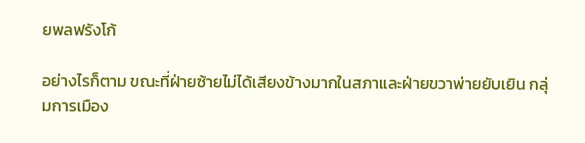ยพลฟรังโก้

อย่างไรก็ตาม ขณะที่ฝ่ายซ้ายไม่ได้เสียงข้างมากในสภาและฝ่ายขวาพ่ายยับเยิน กลุ่มการเมือง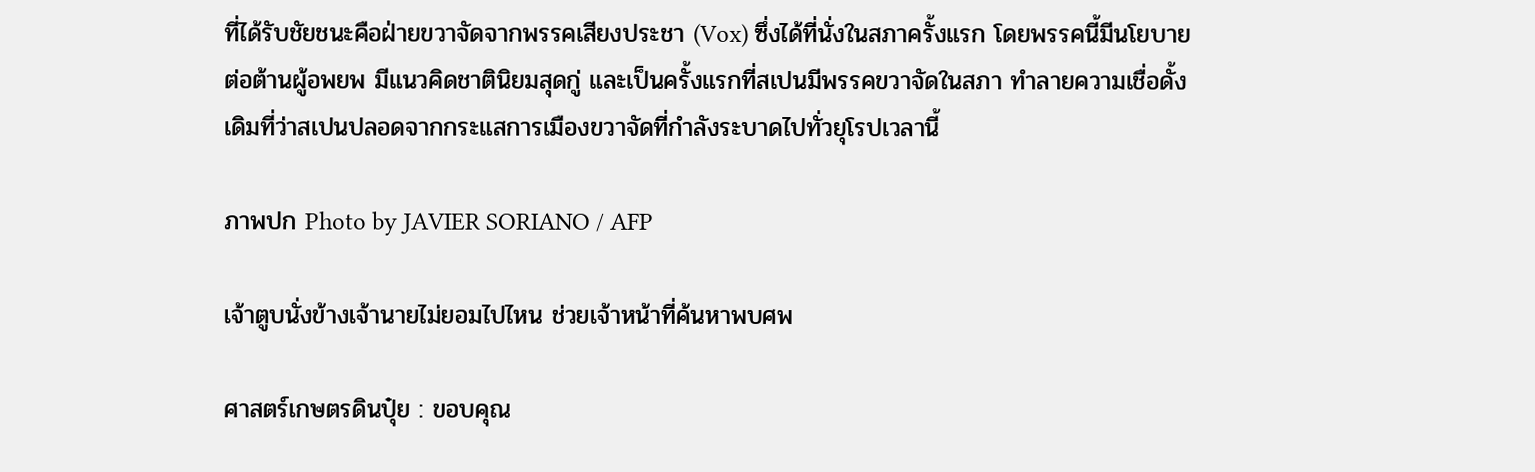ที่ได้รับชัยชนะคือฝ่ายขวาจัดจากพรรคเสียงประชา (Vox) ซึ่งได้ที่นั่งในสภาครั้งแรก โดยพรรคนี้มีนโยบายต่อต้านผู้อพยพ มีแนวคิดชาตินิยมสุดกู่ และเป็นครั้งแรกที่สเปนมีพรรคขวาจัดในสภา ทำลายความเชื่อดั้งเดิมที่ว่าสเปนปลอดจากกระแสการเมืองขวาจัดที่กำลังระบาดไปทั่วยุโรปเวลานี้

ภาพปก Photo by JAVIER SORIANO / AFP

เจ้าตูบนั่งข้างเจ้านายไม่ยอมไปไหน ช่วยเจ้าหน้าที่ค้นหาพบศพ

ศาสตร์เกษตรดินปุ๋ย : ขอบคุณ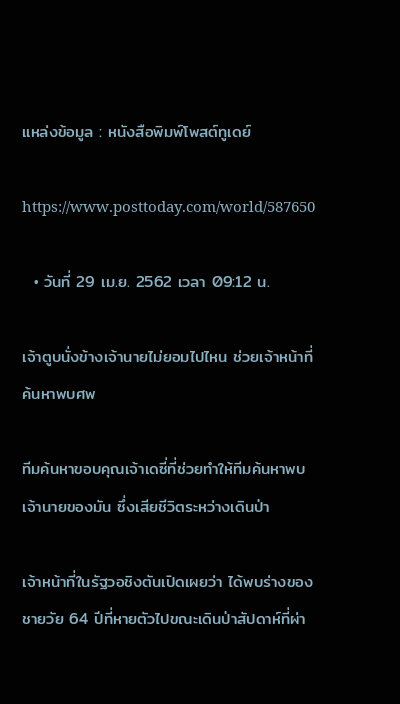แหล่งข้อมูล : หนังสือพิมพ์โพสต์ทูเดย์

https://www.posttoday.com/world/587650

  • วันที่ 29 เม.ย. 2562 เวลา 09:12 น.

เจ้าตูบนั่งข้างเจ้านายไม่ยอมไปไหน ช่วยเจ้าหน้าที่ค้นหาพบศพ

ทีมค้นหาขอบคุณเจ้าเดซี่ที่ช่วยทำให้ทีมค้นหาพบเจ้านายของมัน ซึ่งเสียชีวิตระหว่างเดินป่า

เจ้าหน้าที่ในรัฐวอชิงตันเปิดเผยว่า ได้พบร่างของชายวัย 64 ปีที่หายตัวไปขณะเดินป่าสัปดาห์ที่ผ่า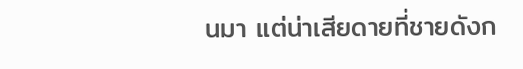นมา แต่น่าเสียดายที่ชายดังก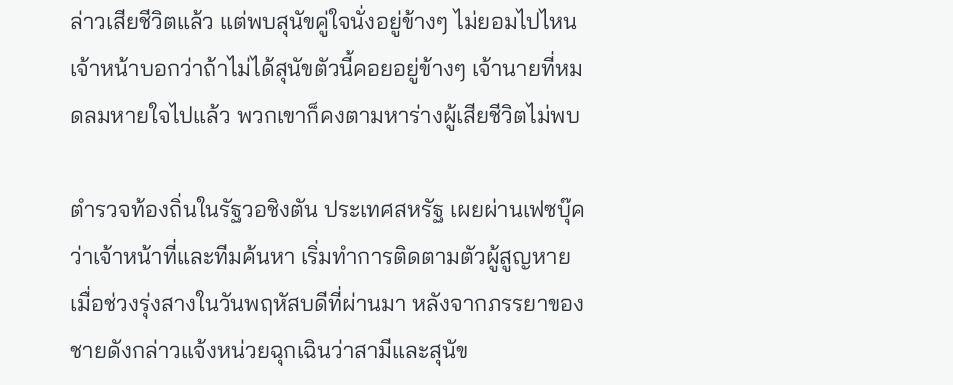ล่าวเสียชีวิตแล้ว แต่พบสุนัขคู่ใจนั่งอยู่ข้างๆ ไม่ยอมไปไหน เจ้าหน้าบอกว่าถ้าไม่ได้สุนัขตัวนี้คอยอยู่ข้างๆ เจ้านายที่หมดลมหายใจไปแล้ว พวกเขาก็คงตามหาร่างผู้เสียชีวิตไม่พบ

ตำรวจท้องถิ่นในรัฐวอชิงตัน ประเทศสหรัฐ เผยผ่านเฟซบุ๊คว่าเจ้าหน้าที่และทีมค้นหา เริ่มทำการติดตามตัวผู้สูญหายเมื่อช่วงรุ่งสางในวันพฤหัสบดีที่ผ่านมา หลังจากภรรยาของชายดังกล่าวแจ้งหน่วยฉุกเฉินว่าสามีและสุนัข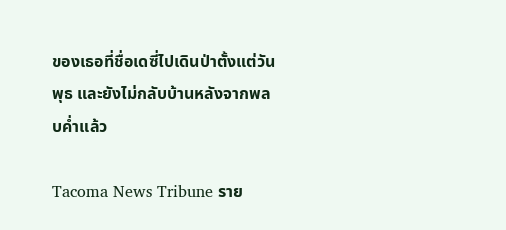ของเธอที่ชื่อเดซี่ไปเดินป่าตั้งแต่วันพุธ และยังไม่กลับบ้านหลังจากพลบค่ำแล้ว

Tacoma News Tribune ราย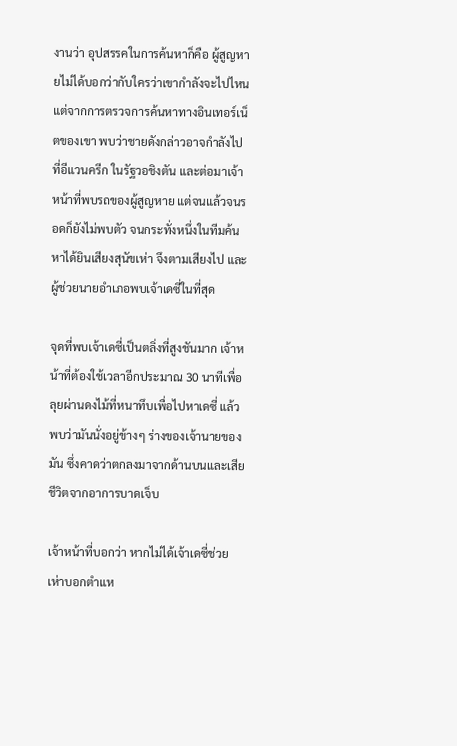งานว่า อุปสรรคในการค้นหาก็คือ ผู้สูญหายไม่ได้บอกว่ากับใครว่าเขากำลังจะไปไหน แต่จากการตรวจการค้นหาทางอินเทอร์เน็ตของเขา พบว่าชายดังกล่าวอาจกำลังไปที่อีแวนครีก ในรัฐวอชิงตัน และต่อมาเจ้าหน้าที่พบรถของผู้สูญหาย แต่จนแล้วจนรอดก็ยังไม่พบตัว จนกระทั่งหนึ่งในทีมค้นหาได้ยินเสียงสุนัขเห่า จึงตามเสียงไป และผู้ช่วยนายอำเภอพบเจ้าเดซี่ในที่สุด

จุดที่พบเจ้าเดซี่เป็นตลิ่งที่สูงชันมาก เจ้าหน้าที่ต้องใช้เวลาอีกประมาณ 30 นาทีเพื่อลุยผ่านดงไม้ที่หนาทึบเพื่อไปหาเดซี่ แล้วพบว่ามันนั่งอยู่ข้างๆ ร่างของเจ้านายของมัน ซึ่งคาดว่าตกลงมาจากด้านบนและเสียชีวิตจากอาการบาดเจ็บ

เจ้าหน้าที่บอกว่า หากไม่ได้เจ้าเดซี่ช่วยเห่าบอกตำแห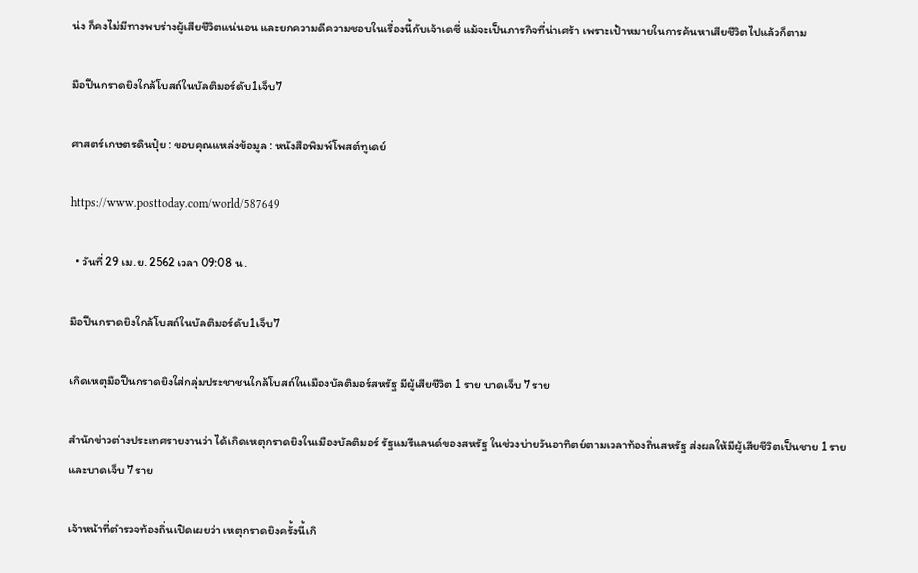น่ง ก็คงไม่มีทางพบร่างผู้เสียชีวิตแน่นอน และยกความดีความชอบในเรื่องนี้กับเจ้าเดซี่ แม้จะเป็นภารกิจที่น่าเศร้า เพราะเป้าหมายในการค้นหาเสียชีวิตไปแล้วก็ตาม

มือปืนกราดยิงใกล้โบสถ์ในบัลติมอร์ดับ1เจ็บ7

ศาสตร์เกษตรดินปุ๋ย : ขอบคุณแหล่งข้อมูล : หนังสือพิมพ์โพสต์ทูเดย์

https://www.posttoday.com/world/587649

  • วันที่ 29 เม.ย. 2562 เวลา 09:08 น.

มือปืนกราดยิงใกล้โบสถ์ในบัลติมอร์ดับ1เจ็บ7

เกิดเหตุมือปืนกราดยิงใส่กลุ่มประชาชนใกล้โบสถ์ในเมืองบัลติมอร์สหรัฐ มีผู้เสียชีวิต 1 ราย บาดเจ็บ 7 ราย

สำนักข่าวต่างประเทศรายงานว่า ได้เกิดเหตุกราดยิงในเมืองบัลติมอร์ รัฐแมรีแลนด์ของสหรัฐ ในช่วงบ่ายวันอาทิตย์ตามเวลาท้องถิ่นสหรัฐ ส่งผลให้มีผู้เสียชีวิตเป็นชาย 1 ราย และบาดเจ็บ 7 ราย

เจ้าหน้าที่ตำรวจท้องถิ่นเปิดเผยว่า เหตุกราดยิงครั้งนี้เกิ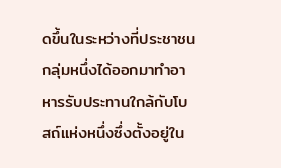ดขึ้นในระหว่างที่ประชาชนกลุ่มหนึ่งได้ออกมาทำอาหารรับประทานใกล้กับโบสถ์แห่งหนึ่งซึ่งตั้งอยู่ใน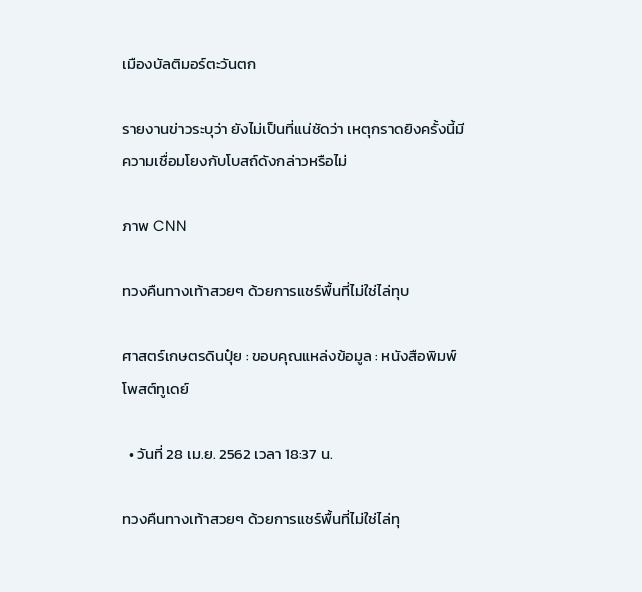เมืองบัลติมอร์ตะวันตก

รายงานข่าวระบุว่า ยังไม่เป็นที่แน่ชัดว่า เหตุกราดยิงครั้งนี้มีความเชื่อมโยงกับโบสถ์ดังกล่าวหรือไม่

ภาพ CNN

ทวงคืนทางเท้าสวยๆ ด้วยการแชร์พื้นที่ไม่ใช่ไล่ทุบ

ศาสตร์เกษตรดินปุ๋ย : ขอบคุณแหล่งข้อมูล : หนังสือพิมพ์โพสต์ทูเดย์

  • วันที่ 28 เม.ย. 2562 เวลา 18:37 น.

ทวงคืนทางเท้าสวยๆ ด้วยการแชร์พื้นที่ไม่ใช่ไล่ทุ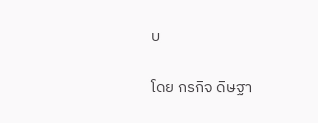บ

โดย กรกิจ ดิษฐา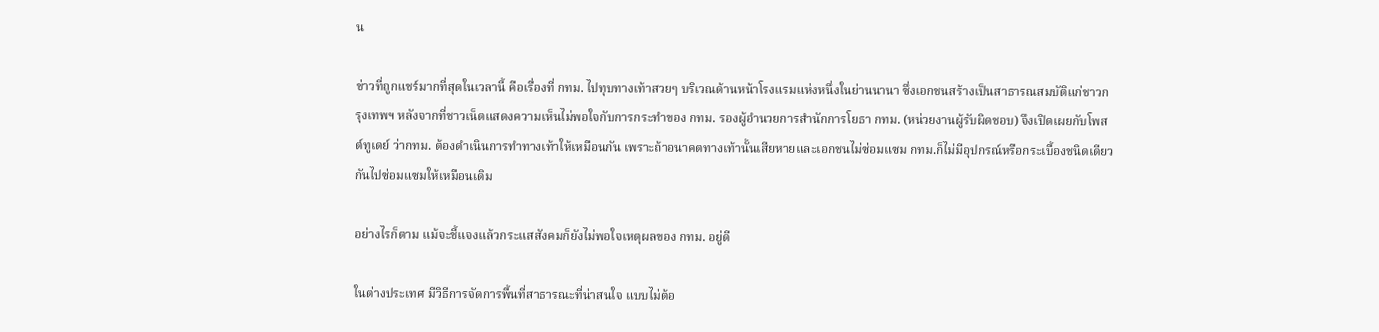น

ข่าวที่ถูกแชร์มากที่สุดในเวลานี้ คือเรื่องที่ กทม. ไปทุบทางเท้าสวยๆ บริเวณด้านหน้าโรงแรมแห่งหนึ่งในย่านนานา ซึ่งเอกชนสร้างเป็นสาธารณสมบัติแก่ชาวกรุงเทพฯ หลังจากที่ชาวเน็ตแสดงความเห็นไม่พอใจกับการกระทำของ กทม. รองผู้อำนวยการสำนักการโยธา กทม. (หน่วยงานผู้รับผิดชอบ) จึงเปิดเผยกับโพสต์ทูเดย์ ว่ากทม. ต้องดำเนินการทำทางเท้าให้เหมือนกัน เพราะถ้าอนาคตทางเท้านั้นเสียหายและเอกชนไม่ซ่อมแซม กทม.ก็ไม่มีอุปกรณ์หรือกระเบื้องชนิดเดียวกันไปซ่อมแซมให้เหมือนเดิม

อย่างไรก็ตาม แม้จะชี้แจงแล้วกระแสสังคมก็ยังไม่พอใจเหตุผลของ กทม. อยู่ดี

ในต่างประเทศ มีวิธีการจัดการพื้นที่สาธารณะที่น่าสนใจ แบบไม่ต้อ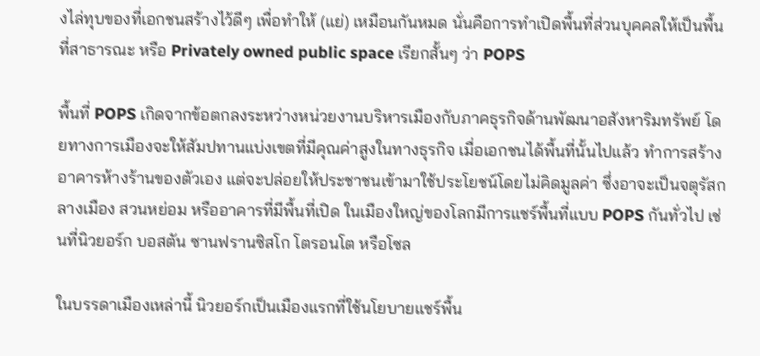งไล่ทุบของที่เอกชนสร้างไว้ดีๆ เพื่อทำให้ (แย่) เหมือนกันหมด นั่นคือการทำเปิดพื้นที่ส่วนบุคคลให้เป็นพื้นที่สาธารณะ หรือ Privately owned public space เรียกสั้นๆ ว่า POPS

พื้นที่ POPS เกิดจากข้อตกลงระหว่างหน่วยงานบริหารเมืองกับภาคธุรกิจด้านพัฒนาอสังหาริมทรัพย์ โดยทางการเมืองจะให้สัมปทานแบ่งเขตที่มีคุณค่าสูงในทางธุรกิจ เมื่อเอกชนได้พื้นที่นั้นไปแล้ว ทำการสร้างอาคารห้างร้านของตัวเอง แต่จะปล่อยให้ประชาชนเข้ามาใช้ประโยชน์โดยไม่คิดมูลค่า ซึ่งอาจะเป็นจตุรัสกลางเมือง สวนหย่อม หรืออาคารที่มีพื้นที่เปิด ในเมืองใหญ่ของโลกมีการแชร์พื้นที่แบบ POPS กันทั่วไป เช่นที่นิวยอร์ก บอสตัน ซานฟรานซิสโก โตรอนโต หรือโซล

ในบรรดาเมืองเหล่านี้ นิวยอร์กเป็นเมืองแรกที่ใช้นโยบายแชร์พื้น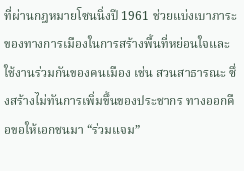ที่ผ่านกฎหมายโซนนิ่งปี 1961 ช่วยแบ่งเบาภาระของทางการเมืองในการสร้างพื้นที่หย่อนใจและใช้งานร่วมกันของคนเมือง เช่น สวนสาธารณะ ซึ่งสร้างไม่ทันการเพิ่มขึ้นของประชากร ทางออกคือขอให้เอกชนมา “ร่วมแจม”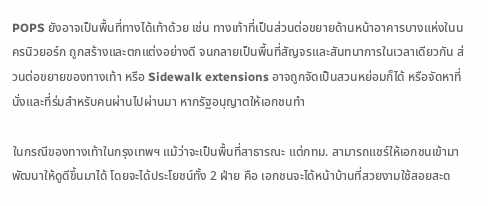POPS ยังอาจเป็นพื้นที่ทางได้เท้าด้วย เช่น ทางเท้าที่เป็นส่วนต่อขยายด้านหน้าอาคารบางแห่งในนครนิวยอร์ก ถูกสร้างและตกแต่งอย่างดี จนกลายเป็นพื้นที่สัญจรและสันทนาการในเวลาเดียวกัน ส่วนต่อขยายของทางเท้า หรือ Sidewalk extensions อาจถูกจัดเป็นสวนหย่อมก็ได้ หรือจัดหาที่นั่งและที่ร่มสำหรับคนผ่านไปผ่านมา หากรัฐอนุญาตให้เอกชนทำ

ในกรณีของทางเท้าในกรุงเทพฯ แม้ว่าจะเป็นพื้นที่สาธารณะ แต่กทม. สามารถแชร์ให้เอกชนเข้ามาพัฒนาให้ดูดีขึ้นมาได้ โดยจะได้ประโยชน์ทั้ง 2 ฝ่าย คือ เอกชนจะได้หน้าบ้านที่สวยงามใช้สอยสะด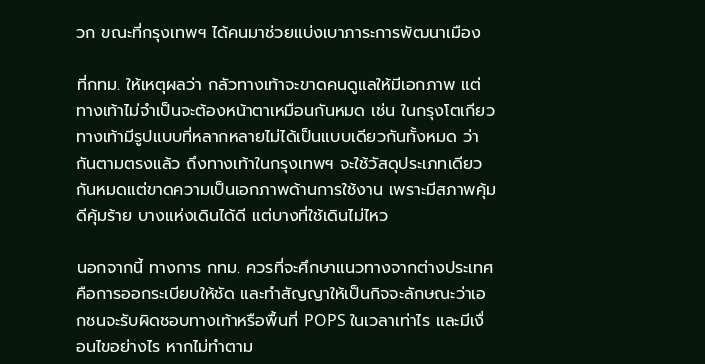วก ขณะที่กรุงเทพฯ ได้คนมาช่วยแบ่งเบาภาระการพัฒนาเมือง

ที่กทม. ให้เหตุผลว่า กลัวทางเท้าจะขาดคนดูแลให้มีเอกภาพ แต่ทางเท้าไม่จำเป็นจะต้องหน้าตาเหมือนกันหมด เช่น ในกรุงโตเกียวทางเท้ามีรูปแบบที่หลากหลายไม่ได้เป็นแบบเดียวกันทั้งหมด ว่ากันตามตรงแล้ว ถึงทางเท้าในกรุงเทพฯ จะใช้วัสดุประเภทเดียวกันหมดแต่ขาดความเป็นเอกภาพด้านการใช้งาน เพราะมีสภาพคุ้มดีคุ้มร้าย บางแห่งเดินได้ดี แต่บางที่ใช้เดินไม่ไหว

นอกจากนี้ ทางการ กทม. ควรที่จะศึกษาแนวทางจากต่างประเทศ คือการออกระเบียบให้ชัด และทำสัญญาให้เป็นกิจจะลักษณะว่าเอกชนจะรับผิดชอบทางเท้าหรือพื้นที่ POPS ในเวลาเท่าไร และมีเงื่อนไขอย่างไร หากไม่ทำตาม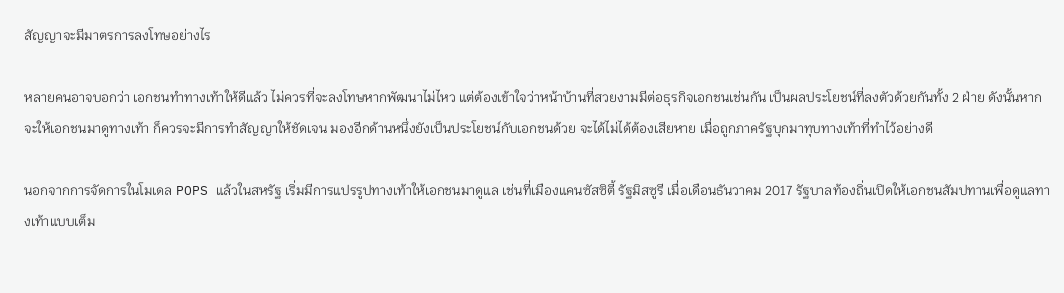สัญญาจะมีมาตรการลงโทษอย่างไร

หลายคนอาจบอกว่า เอกชนทำทางเท้าให้ดีแล้ว ไม่ควรที่จะลงโทษหากพัฒนาไม่ไหว แต่ต้องเข้าใจว่าหน้าบ้านที่สวยงามมีต่อธุรกิจเอกชนเช่นกัน เป็นผลประโยชน์ที่ลงตัวด้วยกันทั้ง 2 ฝ่าย ดังนั้นหากจะให้เอกชนมาดูทางเท้า ก็ควรจะมีการทำสัญญาให้ชัดเจน มองอีกด้านหนึ่งยังเป็นประโยชน์กับเอกชนด้วย จะได้ไม่ได้ต้องเสียหาย เมื่อถูกภาครัฐบุกมาทุบทางเท้าที่ทำไว้อย่างดี

นอกจากการจัดการในโมเดล POPS แล้วในสหรัฐ เริ่มมีการแปรรูปทางเท้าให้เอกชนมาดูแล เช่นที่เมืองแคนซัสซิตี้ รัฐมิสซูรี เมื่อเดือนธันวาคม 2017 รัฐบาลท้องถิ่นเปิดให้เอกชนสัมปทานเพื่อดูแลทางเท้าแบบเต็ม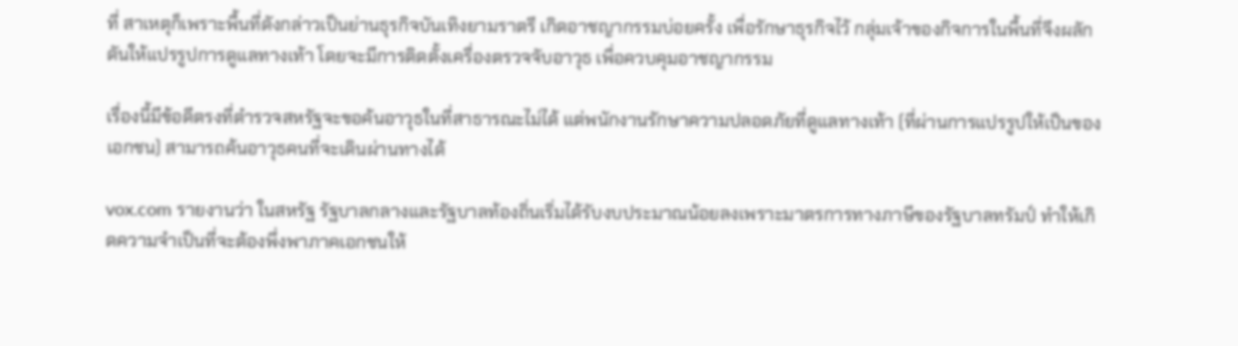ที่ สาเหตุก็เพราะพื้นที่ดังกล่าวเป็นย่านธุรกิจบันเทิงยามราตรี เกิดอาชญากรรมบ่อยครั้ง เพื่อรักษาธุรกิจไว้ กลุ่มเจ้าของกิจการในพื้นที่จึงผลักดันให้แปรรูปการดูแลทางเท้า โดยจะมีการติดตั้งเครื่องตรวจจับอาวุธ เพื่อควบคุมอาชญากรรม

เรื่องนี้มีข้อดีตรงที่ตำรวจสหรัฐจะขอค้นอาวุธในที่สาธารณะไม่ได้ แต่พนักงานรักษาความปลอดภัยที่ดูแลทางเท้า (ที่ผ่านการแปรรูปให้เป็นของเอกชน) สามารถค้นอาวุธคนที่จะเดินผ่านทางได้

vox.com รายงานว่า ในสหรัฐ รัฐบาลกลางและรัฐบาลท้องถิ่นเริ่มได้รับงบประมาณน้อยลงเพราะมาตรการทางภาษีของรัฐบาลทรัมป์ ทำให้เกิดความจำเป็นที่จะต้องพึ่งพาภาคเอกชนให้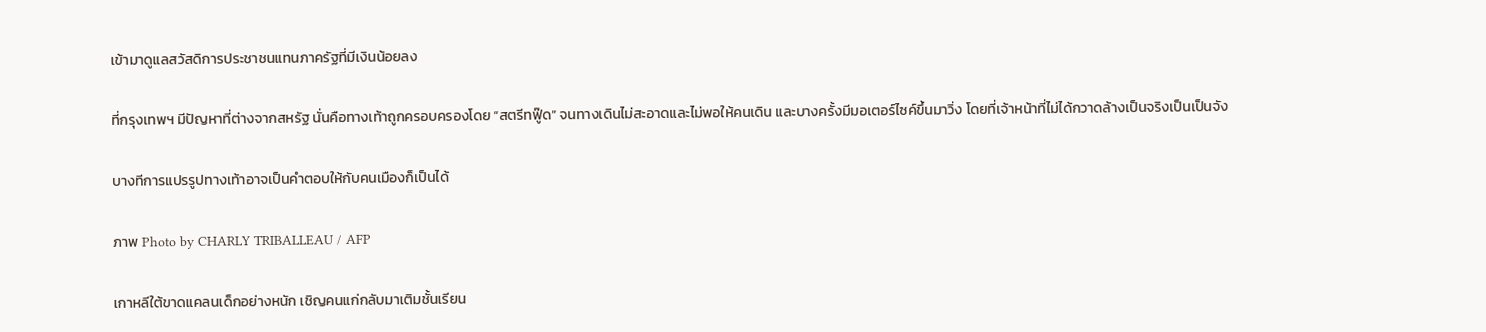เข้ามาดูแลสวัสดิการประชาชนแทนภาครัฐที่มีเงินน้อยลง

ที่กรุงเทพฯ มีปัญหาที่ต่างจากสหรัฐ นั่นคือทางเท้าถูกครอบครองโดย “สตรีทฟู๊ด” จนทางเดินไม่สะอาดและไม่พอให้คนเดิน และบางครั้งมีมอเตอร์ไซค์ขึ้นมาวิ่ง โดยที่เจ้าหน้าที่ไม่ได้กวาดล้างเป็นจริงเป็นเป็นจัง

บางทีการแปรรูปทางเท้าอาจเป็นคำตอบให้กับคนเมืองก็เป็นได้

ภาพ Photo by CHARLY TRIBALLEAU / AFP

เกาหลีใต้ขาดแคลนเด็กอย่างหนัก เชิญคนแก่กลับมาเติมชั้นเรียน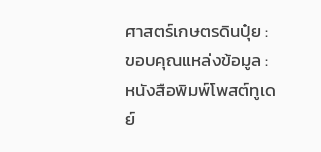ศาสตร์เกษตรดินปุ๋ย : ขอบคุณแหล่งข้อมูล : หนังสือพิมพ์โพสต์ทูเดย์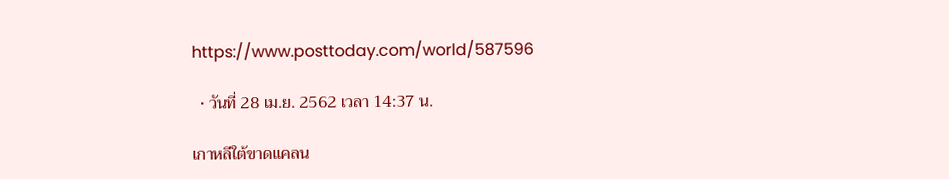https://www.posttoday.com/world/587596

  • วันที่ 28 เม.ย. 2562 เวลา 14:37 น.

เกาหลีใต้ขาดแคลน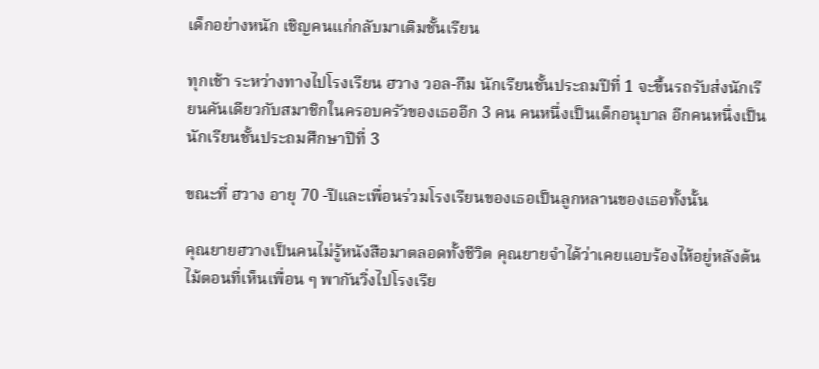เด็กอย่างหนัก เชิญคนแก่กลับมาเติมชั้นเรียน

ทุกเช้า ระหว่างทางไปโรงเรียน ฮวาง วอล-กึม นักเรียนชั้นประถมปีที่ 1 จะขึ้นรถรับส่งนักเรียนคันเดียวกับสมาชิกในครอบครัวของเธออีก 3 คน คนหนึ่งเป็นเด็กอนุบาล อีกคนหนึ่งเป็นนักเรียนชั้นประถมศึกษาปีที่ 3

ขณะที่ ฮวาง อายุ 70 -ปีและเพื่อนร่วมโรงเรียนของเธอเป็นลูกหลานของเธอทั้งนั้น

คุณยายฮวางเป็นคนไม่รู้หนังสือมาตลอดทั้งชีวิต คุณยายจำได้ว่าเคยแอบร้องไห้อยู่หลังต้นไม้ตอนที่เห็นเพื่อน ๆ พากันวิ่งไปโรงเรีย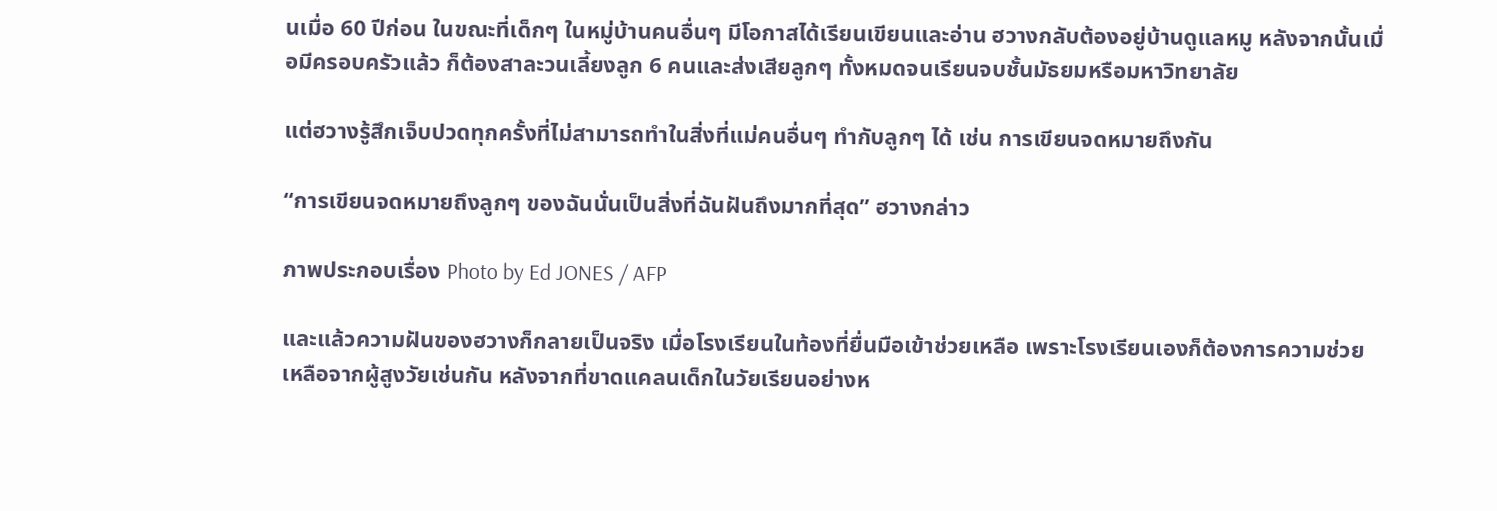นเมื่อ 60 ปีก่อน ในขณะที่เด็กๆ ในหมู่บ้านคนอื่นๆ มีโอกาสได้เรียนเขียนและอ่าน ฮวางกลับต้องอยู่บ้านดูแลหมู หลังจากนั้นเมื่อมีครอบครัวแล้ว ก็ต้องสาละวนเลี้ยงลูก 6 คนและส่งเสียลูกๆ ทั้งหมดจนเรียนจบชั้นมัธยมหรือมหาวิทยาลัย

แต่ฮวางรู้สึกเจ็บปวดทุกครั้งที่ไม่สามารถทำในสิ่งที่แม่คนอื่นๆ ทำกับลูกๆ ได้ เช่น การเขียนจดหมายถึงกัน

“การเขียนจดหมายถึงลูกๆ ของฉันนั่นเป็นสิ่งที่ฉันฝันถึงมากที่สุด” ฮวางกล่าว

ภาพประกอบเรื่อง Photo by Ed JONES / AFP

และแล้วความฝันของฮวางก็กลายเป็นจริง เมื่อโรงเรียนในท้องที่ยื่นมือเข้าช่วยเหลือ เพราะโรงเรียนเองก็ต้องการความช่วยเหลือจากผู้สูงวัยเช่นกัน หลังจากที่ขาดแคลนเด็กในวัยเรียนอย่างห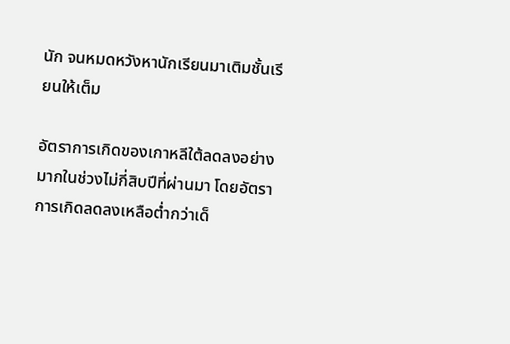นัก จนหมดหวังหานักเรียนมาเติมชั้นเรียนให้เต็ม

อัตราการเกิดของเกาหลีใต้ลดลงอย่างมากในช่วงไม่กี่สิบปีที่ผ่านมา โดยอัตราการเกิดลดลงเหลือต่ำกว่าเด็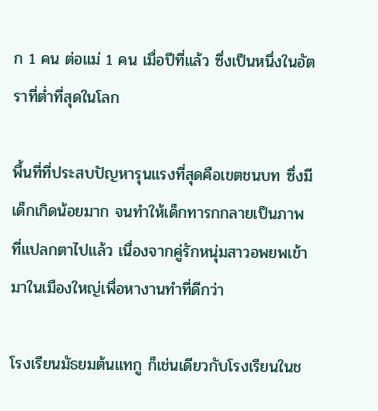ก 1 คน ต่อแม่ 1 คน เมื่อปีที่แล้ว ซึ่งเป็นหนึ่งในอัตราที่ต่ำที่สุดในโลก

พื้นที่ที่ประสบปัญหารุนแรงที่สุดคือเขตชนบท ซึ่งมีเด็กเกิดน้อยมาก จนทำให้เด็กทารกกลายเป็นภาพที่แปลกตาไปแล้ว เนื่องจากคู่รักหนุ่มสาวอพยพเข้ามาในเมืองใหญ่เพื่อหางานทำที่ดีกว่า

โรงเรียนมัธยมต้นแทกู ก็เช่นเดียวกับโรงเรียนในช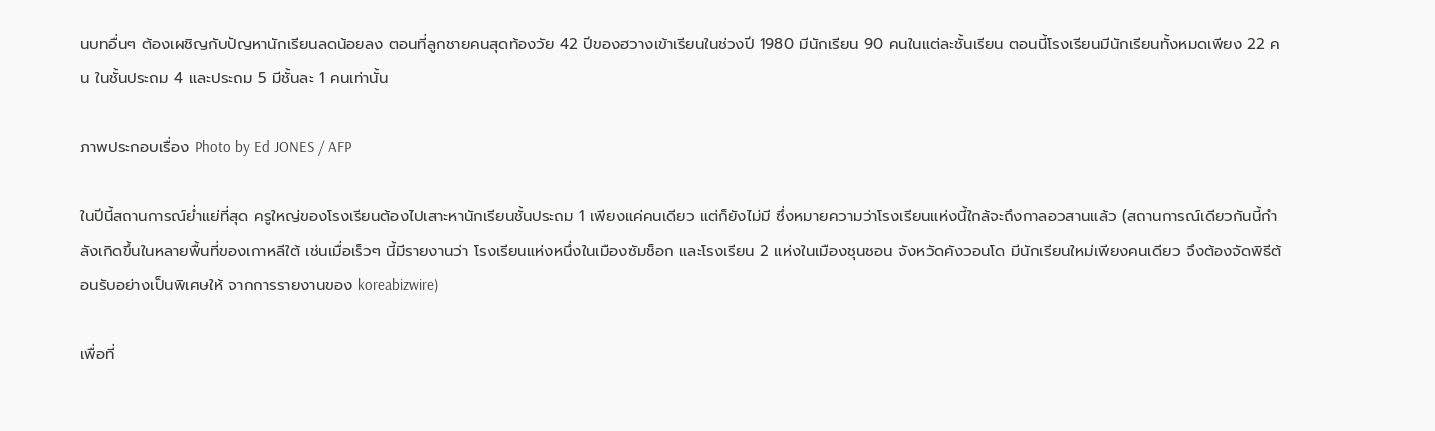นบทอื่นๆ ต้องเผชิญกับปัญหานักเรียนลดน้อยลง ตอนที่ลูกชายคนสุดท้องวัย 42 ปีของฮวางเข้าเรียนในช่วงปี 1980 มีนักเรียน 90 คนในแต่ละชั้นเรียน ตอนนี้โรงเรียนมีนักเรียนทั้งหมดเพียง 22 คน ในชั้นประถม 4 และประถม 5 มีชั้นละ 1 คนเท่านั้น

ภาพประกอบเรื่อง Photo by Ed JONES / AFP

ในปีนี้สถานการณ์ย่ำแย่ที่สุด ครูใหญ่ของโรงเรียนต้องไปเสาะหานักเรียนชั้นประถม 1 เพียงแค่คนเดียว แต่ก็ยังไม่มี ซึ่งหมายความว่าโรงเรียนแห่งนี้ใกล้จะถึงกาลอวสานแล้ว (สถานการณ์เดียวกันนี้กำลังเกิดขึ้นในหลายพื้นที่ของเกาหลีใต้ เช่นเมื่อเร็วๆ นี้มีรายงานว่า โรงเรียนแห่งหนึ่งในเมืองซัมช็อก และโรงเรียน 2 แห่งในเมืองชุนชอน จังหวัดคังวอนโด มีนักเรียนใหม่เพียงคนเดียว จึงต้องจัดพิธีต้อนรับอย่างเป็นพิเศษให้ จากการรายงานของ koreabizwire)

เพื่อที่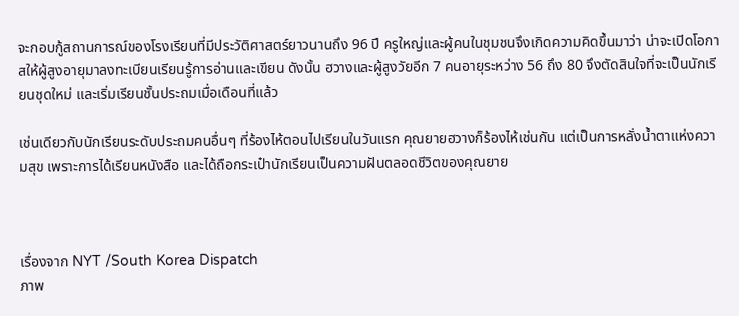จะกอบกู้สถานการณ์ของโรงเรียนที่มีประวัติศาสตร์ยาวนานถึง 96 ปี ครูใหญ่และผู้คนในชุมชนจึงเกิดความคิดขึ้นมาว่า น่าจะเปิดโอกาสให้ผู้สูงอายุมาลงทะเบียนเรียนรู้การอ่านและเขียน ดังนั้น ฮวางและผู้สูงวัยอีก 7 คนอายุระหว่าง 56 ถึง 80 จึงตัดสินใจที่จะเป็นนักเรียนชุดใหม่ และเริ่มเรียนชั้นประถมเมื่อเดือนที่แล้ว

เช่นเดียวกับนักเรียนระดับประถมคนอื่นๆ ที่ร้องไห้ตอนไปเรียนในวันแรก คุณยายฮวางก็ร้องไห้เช่นกัน แต่เป็นการหลั่งน้ำตาแห่งความสุข เพราะการได้เรียนหนังสือ และได้ถือกระเป๋านักเรียนเป็นความฝันตลอดชีวิตของคุณยาย



เรื่องจาก NYT /South Korea Dispatch
ภาพ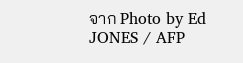จาก Photo by Ed JONES / AFP